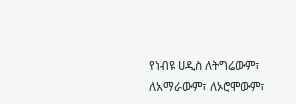የነብዩ ሀዲስ ለትግሬውም፣ ለአማራውም፣ ለኦሮሞውም፣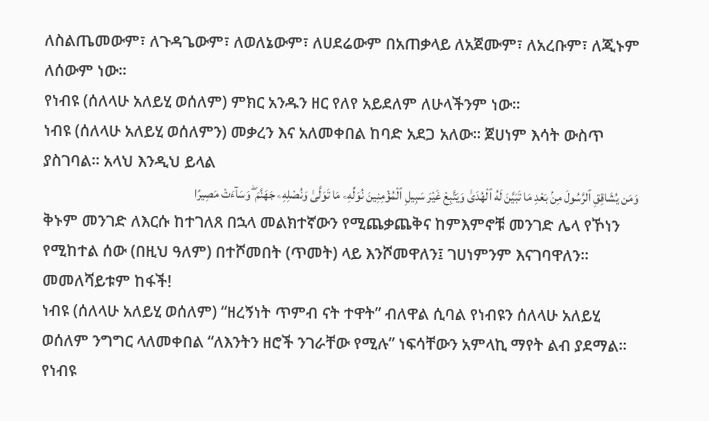ለስልጤመውም፣ ለጉዳጌውም፣ ለወለኔውም፣ ለሀደሬውም በአጠቃላይ ለአጀሙም፣ ለአረቡም፣ ለጂኑም ለሰውም ነው፡፡
የነብዩ (ሰለላሁ አለይሂ ወሰለም) ምክር አንዱን ዘር የለየ አይደለም ለሁላችንም ነው፡፡
ነብዩ (ሰለላሁ አለይሂ ወሰለምን) መቃረን እና አለመቀበል ከባድ አደጋ አለው፡፡ ጀሀነም እሳት ውስጥ ያስገባል፡፡ አላህ እንዲህ ይላል
وَمَن يُشَاقِقِ ٱلرَّسُولَ مِنۢ بَعْدِ مَا تَبَيَّنَ لَهُ ٱلْهُدَىٰ وَيَتَّبِعْ غَيْرَ سَبِيلِ ٱلْمُؤْمِنِينَ نُوَلِّهِۦ مَا تَوَلَّىٰ وَنُصْلِهِۦ جَهَنَّمَ ۖ وَسَآءَتْ مَصِيرًا
ቅኑም መንገድ ለእርሱ ከተገለጸ በኋላ መልክተኛውን የሚጨቃጨቅና ከምእምኖቹ መንገድ ሌላ የኾነን የሚከተል ሰው (በዚህ ዓለም) በተሾመበት (ጥመት) ላይ እንሾመዋለን፤ ገሀነምንም እናገባዋለን፡፡ መመለሻይቱም ከፋች!
ነብዩ (ሰለላሁ አለይሂ ወሰለም) “ዘረኝነት ጥምብ ናት ተዋት” ብለዋል ሲባል የነብዩን ሰለላሁ አለይሂ ወሰለም ንግግር ላለመቀበል “ለእንትን ዘሮች ንገራቸው የሚሉ” ነፍሳቸውን አምላኪ ማየት ልብ ያደማል፡፡
የነብዩ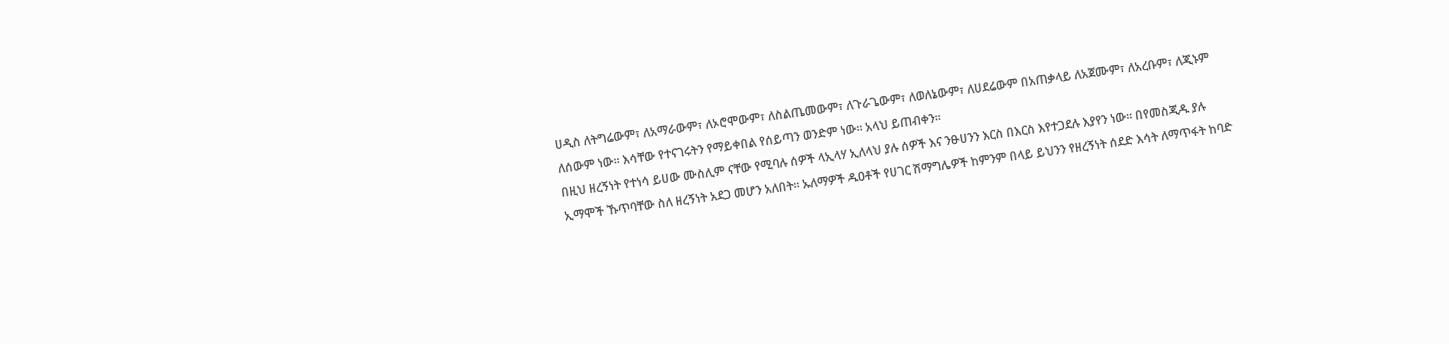ሀዲስ ለትግሬውም፣ ለአማራውም፣ ለኦሮሞውም፣ ለስልጤመውም፣ ለጉራጌውም፣ ለወለኔውም፣ ለሀደሬውም በአጠቃላይ ለአጀሙም፣ ለአረቡም፣ ለጂኑም ለሰውም ነው፡፡ እሳቸው የተናገሩትን የማይቀበል የሰይጣን ወንድም ነው፡፡ አላህ ይጠብቀን፡፡
በዚህ ዘረኝነት የተነሳ ይሀው ሙስሊም ናቸው የሚባሉ ሰዎች ላኢላሃ ኢለላህ ያሉ ሰዎች እና ንፁሀንን እርስ በእርስ እየተጋደሉ እያየን ነው፡፡ በየመስጂዱ ያሉ ኢማሞች ኹጥባቸው ስለ ዘረኝነት አደጋ መሆን አለበት፡፡ ኡለማዎች ዱዐቶች የሀገር ሽማግሌዎች ከምንም በላይ ይህንን የዘረኝነት ሰደድ እሳት ለማጥፋት ከባድ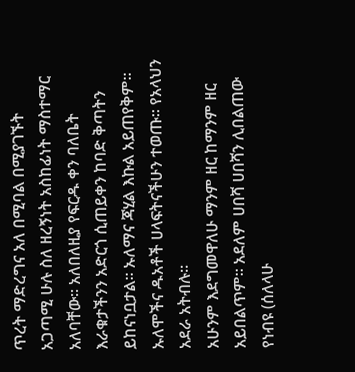ጥረት ማድረግና አለ በሚባል በሚያገኙት አጋጣሚ ሁሉ ስለ ዘረኝነት አስከፊነት ማስተማር አለባቸው፡፡ አለበለዚያ የፍርዱ ቀን ባለቤት እራቁታችንን አድርጎ ሲጠይቀን ከባድ ቅጣትን ይከናነቧታል፡፡ ኡለማና ጃሂል እኩል አይጠየቅም፡፡ ኡለሞችና ዱአቶች ሀላፍትናችሁን ተወጡ፡፡ የአላህን አደራ አትብሉ፡፡
አሁንም እደግመዋለሁ ማንም ዘር ከማንም ዘር አይበልጥም፡፡ አደለም ሀበሻ ሀበሻን ሊበልጠው የነብዩ (ሰለላሁ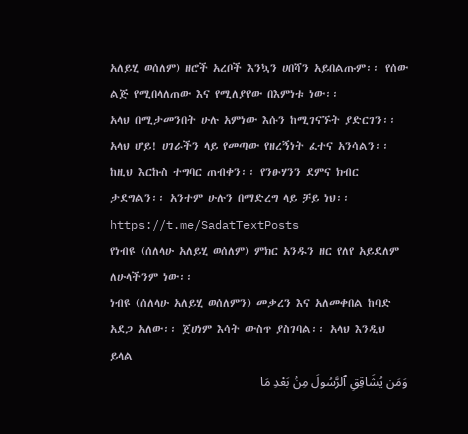አለይሂ ወሰለም) ዘሮች አረቦች እንኳን ሀበሻን አይበልጡም፡፡ የሰው ልጅ የሚበላለጠው እና የሚለያየው በእምነቱ ነው፡፡
አላህ በሚታመንበት ሁሉ አምነው እሱን ከሚገናኙት ያድርገን፡፡ አላህ ሆይ! ሀገራችን ላይ የመጣው የዘረኝነት ፈተና አንሳልን፡፡ ከዚህ እርኩስ ተግባር ጠብቀን፡፡ የንፁሃንን ደምና ክብር ታደግልን፡፡ አንተም ሁሉን በማድረግ ላይ ቻይ ነህ፡፡
https://t.me/SadatTextPosts
የነብዩ (ሰለላሁ አለይሂ ወሰለም) ምክር አንዱን ዘር የለየ አይደለም ለሁላችንም ነው፡፡
ነብዩ (ሰለላሁ አለይሂ ወሰለምን) መቃረን እና አለመቀበል ከባድ አደጋ አለው፡፡ ጀሀነም እሳት ውስጥ ያስገባል፡፡ አላህ እንዲህ ይላል
وَمَن يُشَاقِقِ ٱلرَّسُولَ مِنۢ بَعْدِ مَا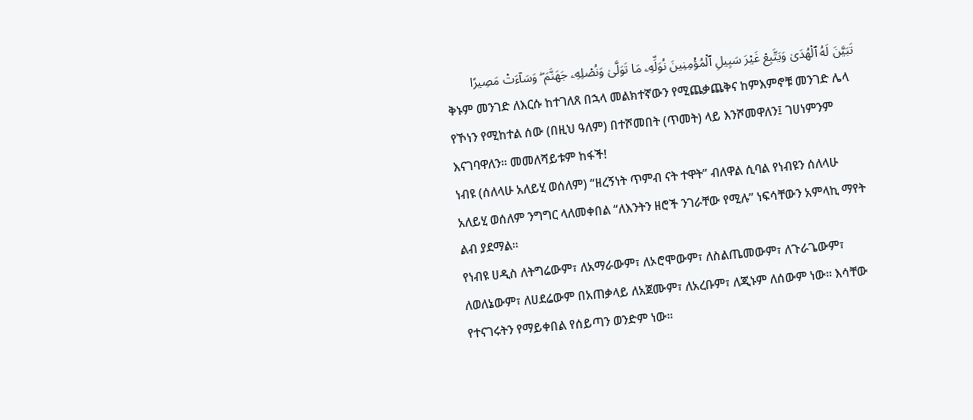تَبَيَّنَ لَهُ ٱلْهُدَىٰ وَيَتَّبِعْ غَيْرَ سَبِيلِ ٱلْمُؤْمِنِينَ نُوَلِّهِۦ مَا تَوَلَّىٰ وَنُصْلِهِۦ جَهَنَّمَ ۖ وَسَآءَتْ مَصِيرًا
ቅኑም መንገድ ለእርሱ ከተገለጸ በኋላ መልክተኛውን የሚጨቃጨቅና ከምእምኖቹ መንገድ ሌላ የኾነን የሚከተል ሰው (በዚህ ዓለም) በተሾመበት (ጥመት) ላይ እንሾመዋለን፤ ገሀነምንም እናገባዋለን፡፡ መመለሻይቱም ከፋች!
ነብዩ (ሰለላሁ አለይሂ ወሰለም) “ዘረኝነት ጥምብ ናት ተዋት” ብለዋል ሲባል የነብዩን ሰለላሁ አለይሂ ወሰለም ንግግር ላለመቀበል “ለእንትን ዘሮች ንገራቸው የሚሉ” ነፍሳቸውን አምላኪ ማየት ልብ ያደማል፡፡
የነብዩ ሀዲስ ለትግሬውም፣ ለአማራውም፣ ለኦሮሞውም፣ ለስልጤመውም፣ ለጉራጌውም፣ ለወለኔውም፣ ለሀደሬውም በአጠቃላይ ለአጀሙም፣ ለአረቡም፣ ለጂኑም ለሰውም ነው፡፡ እሳቸው የተናገሩትን የማይቀበል የሰይጣን ወንድም ነው፡፡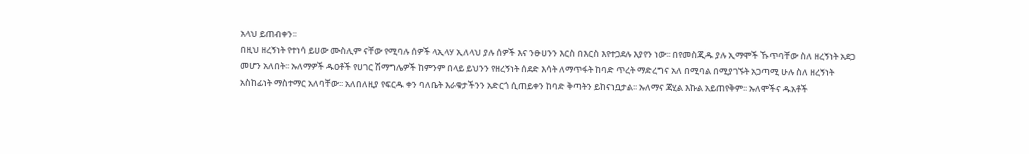አላህ ይጠብቀን፡፡
በዚህ ዘረኝነት የተነሳ ይሀው ሙስሊም ናቸው የሚባሉ ሰዎች ላኢላሃ ኢለላህ ያሉ ሰዎች እና ንፁሀንን እርስ በእርስ እየተጋደሉ እያየን ነው፡፡ በየመስጂዱ ያሉ ኢማሞች ኹጥባቸው ስለ ዘረኝነት አደጋ መሆን አለበት፡፡ ኡለማዎች ዱዐቶች የሀገር ሽማግሌዎች ከምንም በላይ ይህንን የዘረኝነት ሰደድ እሳት ለማጥፋት ከባድ ጥረት ማድረግና አለ በሚባል በሚያገኙት አጋጣሚ ሁሉ ስለ ዘረኝነት አስከፊነት ማስተማር አለባቸው፡፡ አለበለዚያ የፍርዱ ቀን ባለቤት እራቁታችንን አድርጎ ሲጠይቀን ከባድ ቅጣትን ይከናነቧታል፡፡ ኡለማና ጃሂል እኩል አይጠየቅም፡፡ ኡለሞችና ዱአቶች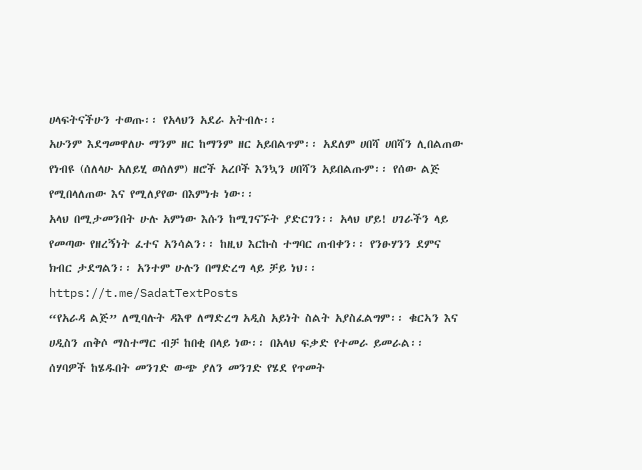ሀላፍትናችሁን ተወጡ፡፡ የአላህን አደራ አትብሉ፡፡
አሁንም እደግመዋለሁ ማንም ዘር ከማንም ዘር አይበልጥም፡፡ አደለም ሀበሻ ሀበሻን ሊበልጠው የነብዩ (ሰለላሁ አለይሂ ወሰለም) ዘሮች አረቦች እንኳን ሀበሻን አይበልጡም፡፡ የሰው ልጅ የሚበላለጠው እና የሚለያየው በእምነቱ ነው፡፡
አላህ በሚታመንበት ሁሉ አምነው እሱን ከሚገናኙት ያድርገን፡፡ አላህ ሆይ! ሀገራችን ላይ የመጣው የዘረኝነት ፈተና አንሳልን፡፡ ከዚህ እርኩስ ተግባር ጠብቀን፡፡ የንፁሃንን ደምና ክብር ታደግልን፡፡ አንተም ሁሉን በማድረግ ላይ ቻይ ነህ፡፡
https://t.me/SadatTextPosts
“የአራዳ ልጅ” ለሚባሉት ዳእዋ ለማድረግ አዲስ አይነት ስልት አያስፈልግም፡፡ ቁርኣን እና ሀዲስን ጠቅሶ ማስተማር ብቻ ከበቂ በላይ ነው፡፡ በአላህ ፍቃድ የተመራ ይመራል፡፡ ሰሃባዎች ከሄዱበት መንገድ ውጭ ያለን መንገድ የሄደ የጥመት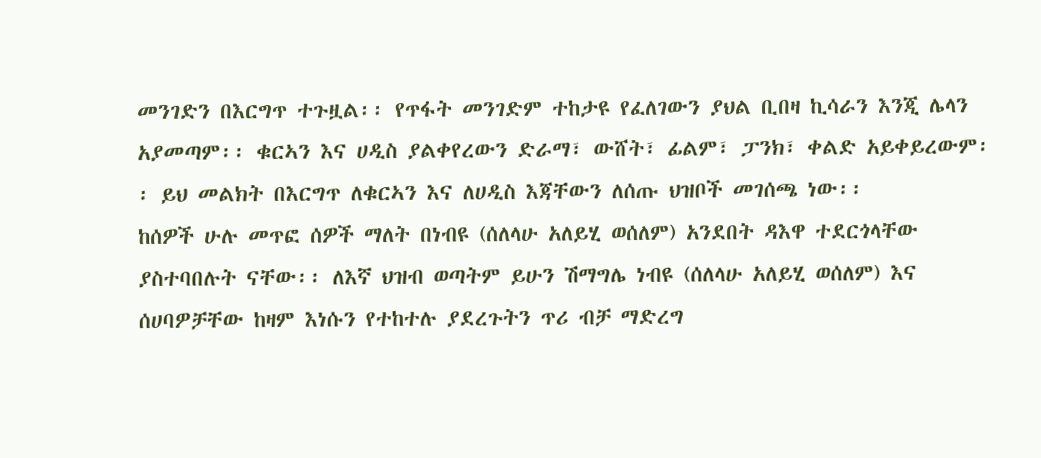መንገድን በእርግጥ ተጉዟል፡፡ የጥፋት መንገድም ተከታዩ የፈለገውን ያህል ቢበዛ ኪሳራን እንጂ ሌላን አያመጣም፡፡ ቁርኣን እና ሀዲስ ያልቀየረውን ድራማ፣ ውሸት፣ ፊልም፣ ፓንክ፣ ቀልድ አይቀይረውም፡፡ ይህ መልክት በእርግጥ ለቁርኣን እና ለሀዲስ እጃቸውን ለሰጡ ህዝቦች መገሰጫ ነው፡፡
ከሰዎች ሁሉ መጥፎ ሰዎች ማለት በነብዩ (ሰለላሁ አለይሂ ወሰለም) አንደበት ዳእዋ ተደርጎላቸው ያስተባበሉት ናቸው፡፡ ለእኛ ህዝብ ወጣትም ይሁን ሽማግሌ ነብዩ (ሰለላሁ አለይሂ ወሰለም) እና ሰሀባዎቻቸው ከዛም እነሱን የተከተሉ ያደረጉትን ጥሪ ብቻ ማድረግ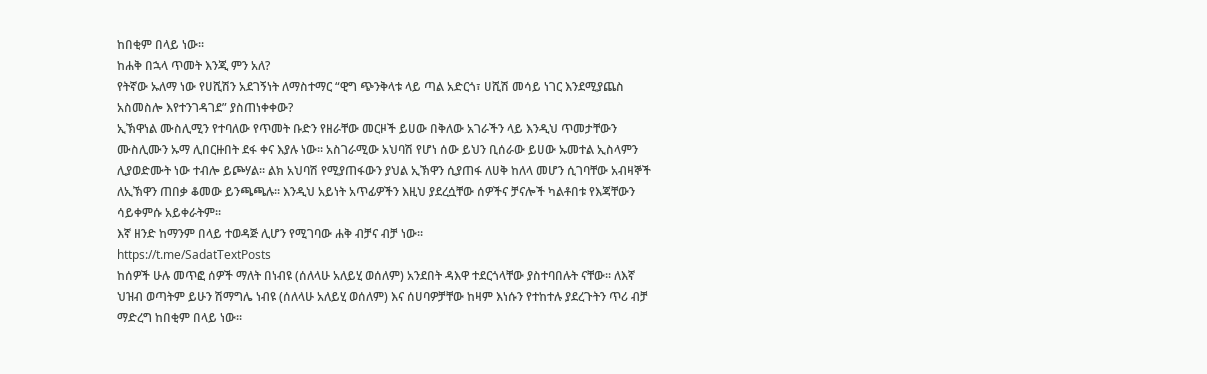ከበቂም በላይ ነው፡፡
ከሐቅ በኋላ ጥመት እንጂ ምን አለ?
የትኛው ኡለማ ነው የሀሺሽን አደገኝነት ለማስተማር “ዊግ ጭንቅላቱ ላይ ጣል አድርጎ፣ ሀሺሽ መሳይ ነገር እንደሚያጨስ አስመስሎ እየተንገዳገደ” ያስጠነቀቀው?
ኢኽዋነል ሙስሊሚን የተባለው የጥመት ቡድን የዘራቸው መርዞች ይሀው በቅለው አገራችን ላይ እንዲህ ጥመታቸውን ሙስሊሙን ኡማ ሊበርዙበት ደፋ ቀና እያሉ ነው፡፡ አስገራሚው አህባሽ የሆነ ሰው ይህን ቢሰራው ይሀው ኡመተል ኢስላምን ሊያወድሙት ነው ተብሎ ይጮሃል፡፡ ልክ አህባሽ የሚያጠፋውን ያህል ኢኽዋን ሲያጠፋ ለሀቅ ከለላ መሆን ሲገባቸው አብዛኞች ለኢኽዋን ጠበቃ ቆመው ይንጫጫሉ፡፡ እንዲህ አይነት አጥፊዎችን እዚህ ያደረሷቸው ሰዎችና ቻናሎች ካልቶበቱ የእጃቸውን ሳይቀምሱ አይቀራትም፡፡
እኛ ዘንድ ከማንም በላይ ተወዳጅ ሊሆን የሚገባው ሐቅ ብቻና ብቻ ነው፡፡
https://t.me/SadatTextPosts
ከሰዎች ሁሉ መጥፎ ሰዎች ማለት በነብዩ (ሰለላሁ አለይሂ ወሰለም) አንደበት ዳእዋ ተደርጎላቸው ያስተባበሉት ናቸው፡፡ ለእኛ ህዝብ ወጣትም ይሁን ሽማግሌ ነብዩ (ሰለላሁ አለይሂ ወሰለም) እና ሰሀባዎቻቸው ከዛም እነሱን የተከተሉ ያደረጉትን ጥሪ ብቻ ማድረግ ከበቂም በላይ ነው፡፡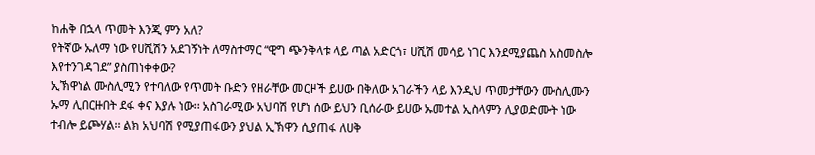ከሐቅ በኋላ ጥመት እንጂ ምን አለ?
የትኛው ኡለማ ነው የሀሺሽን አደገኝነት ለማስተማር “ዊግ ጭንቅላቱ ላይ ጣል አድርጎ፣ ሀሺሽ መሳይ ነገር እንደሚያጨስ አስመስሎ እየተንገዳገደ” ያስጠነቀቀው?
ኢኽዋነል ሙስሊሚን የተባለው የጥመት ቡድን የዘራቸው መርዞች ይሀው በቅለው አገራችን ላይ እንዲህ ጥመታቸውን ሙስሊሙን ኡማ ሊበርዙበት ደፋ ቀና እያሉ ነው፡፡ አስገራሚው አህባሽ የሆነ ሰው ይህን ቢሰራው ይሀው ኡመተል ኢስላምን ሊያወድሙት ነው ተብሎ ይጮሃል፡፡ ልክ አህባሽ የሚያጠፋውን ያህል ኢኽዋን ሲያጠፋ ለሀቅ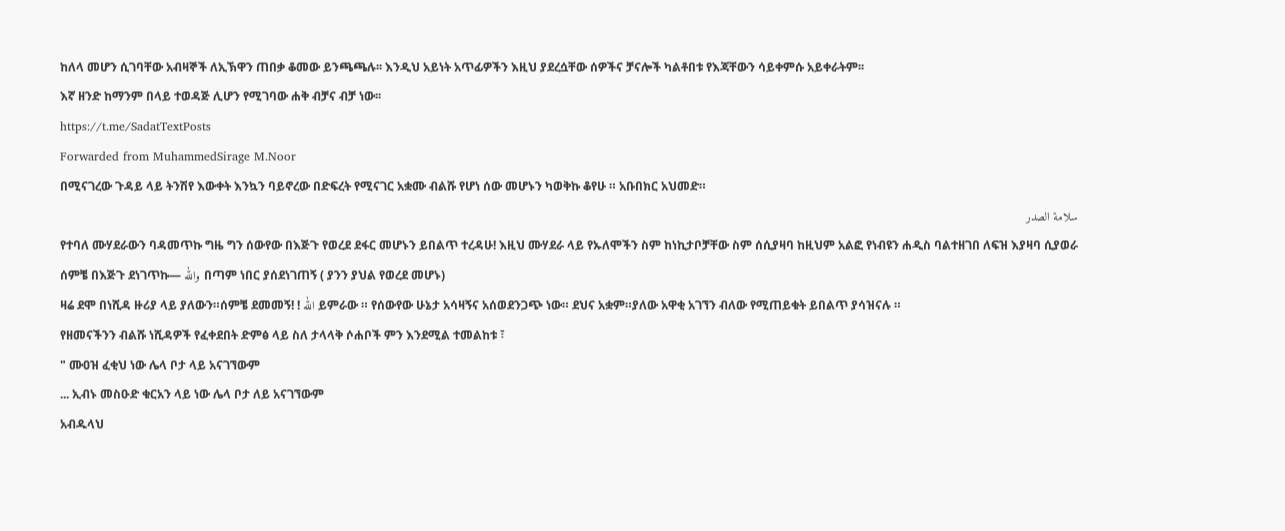ከለላ መሆን ሲገባቸው አብዛኞች ለኢኽዋን ጠበቃ ቆመው ይንጫጫሉ፡፡ እንዲህ አይነት አጥፊዎችን እዚህ ያደረሷቸው ሰዎችና ቻናሎች ካልቶበቱ የእጃቸውን ሳይቀምሱ አይቀራትም፡፡
እኛ ዘንድ ከማንም በላይ ተወዳጅ ሊሆን የሚገባው ሐቅ ብቻና ብቻ ነው፡፡
https://t.me/SadatTextPosts
Forwarded from MuhammedSirage M.Noor
በሚናገረው ጉዳይ ላይ ትንሽየ እውቀት እንኳን ባይኖረው በድፍረት የሚናገር አቋሙ ብልሹ የሆነ ሰው መሆኑን ካወቅኩ ቆየሁ ። አቡበክር አህመድ።
سلامة الصدر
የተባለ ሙሃደራውን ባዳመጥኩ ግዜ ግን ሰውየው በእጅጉ የወረደ ደፋር መሆኑን ይበልጥ ተረዳሁ! እዚህ ሙሃደራ ላይ የኡለሞችን ስም ከነኪታቦቻቸው ስም ሰሲያዛባ ከዚህም አልፎ የነብዩን ሐዲስ ባልተዘገበ ለፍዝ እያዛባ ሲያወራ ሰምቼ በእጅጉ ደነገጥኩ— والله በጣም ነበር ያሰደነገጠኝ ( ያንን ያህል የወረደ መሆኑ)
ዛሬ ደሞ በነሺዳ ዙሪያ ላይ ያለውን።ሰምቼ ደመመኝ! ! الله ይምራው ። የሰውየው ሁኔታ አሳዛኝና አሰወደንጋጭ ነው። ደህና አቋም።ያለው አዋቂ አገኘን ብለው የሚጠይቁት ይበልጥ ያሳዝናሉ ።
የዘመናችንን ብልሹ ነሺዳዎች የፈቀደበት ድምፅ ላይ ስለ ታላላቅ ሶሐቦች ምን እንደሚል ተመልከቱ ፣
" ሙዐዝ ፈቂህ ነው ሌላ ቦታ ላይ አናገኘውም
... ኢብኑ መስዑድ ቁርአን ላይ ነው ሌላ ቦታ ለይ አናገኘውም
አብዱላህ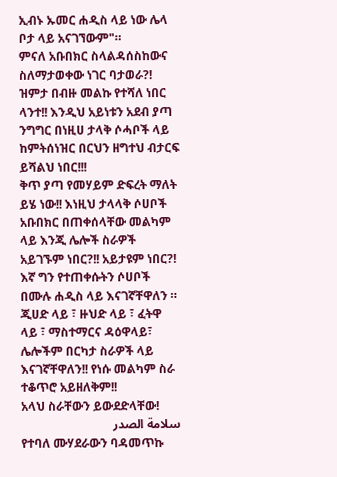ኢብኑ ኡመር ሐዲስ ላይ ነው ሌላ ቦታ ላይ አናገኘውም"።
ምናለ አቡበክር ስላልዳሰስከውና ስለማታወቀው ነገር ባታወራ?! ዝምታ በብዙ መልኩ የተሻለ ነበር ላንተ!! እንዲህ አይነቱን አደብ ያጣ ንግግር በነዚሀ ታላቅ ሶሓቦች ላይ ከምትሰነዝር በርህን ዘግተህ ብታርፍ ይሻልህ ነበር!!!
ቅጥ ያጣ የመሃይም ድፍረት ማለት ይሄ ነው!! እነዚህ ታላላቅ ሶሀቦች አቡበክር በጠቀሰላቸው መልካም ላይ እንጂ ሌሎች ስራዎች አይገኙም ነበር?!! አይታዩም ነበር?!
እኛ ግን የተጠቀሱትን ሶሀቦች በሙሉ ሐዲስ ላይ እናገኛቸዋለን ። ጂሀድ ላይ ፣ ዙህድ ላይ ፣ ፈትዋ ላይ ፣ ማስተማርና ዳዕዋላይ፣ ሌሎችም በርካታ ስራዎች ላይ እናገኛቸዋለን!! የነሱ መልካም ስራ ተቆጥሮ አይዘለቅም!!
አላህ ስራቸውን ይውደድላቸው!
سلامة الصدر
የተባለ ሙሃደራውን ባዳመጥኩ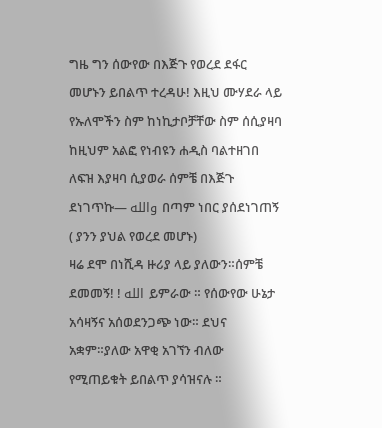ግዜ ግን ሰውየው በእጅጉ የወረደ ደፋር መሆኑን ይበልጥ ተረዳሁ! እዚህ ሙሃደራ ላይ የኡለሞችን ስም ከነኪታቦቻቸው ስም ሰሲያዛባ ከዚህም አልፎ የነብዩን ሐዲስ ባልተዘገበ ለፍዝ እያዛባ ሲያወራ ሰምቼ በእጅጉ ደነገጥኩ— والله በጣም ነበር ያሰደነገጠኝ ( ያንን ያህል የወረደ መሆኑ)
ዛሬ ደሞ በነሺዳ ዙሪያ ላይ ያለውን።ሰምቼ ደመመኝ! ! الله ይምራው ። የሰውየው ሁኔታ አሳዛኝና አሰወደንጋጭ ነው። ደህና አቋም።ያለው አዋቂ አገኘን ብለው የሚጠይቁት ይበልጥ ያሳዝናሉ ።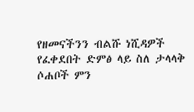የዘመናችንን ብልሹ ነሺዳዎች የፈቀደበት ድምፅ ላይ ስለ ታላላቅ ሶሐቦች ምን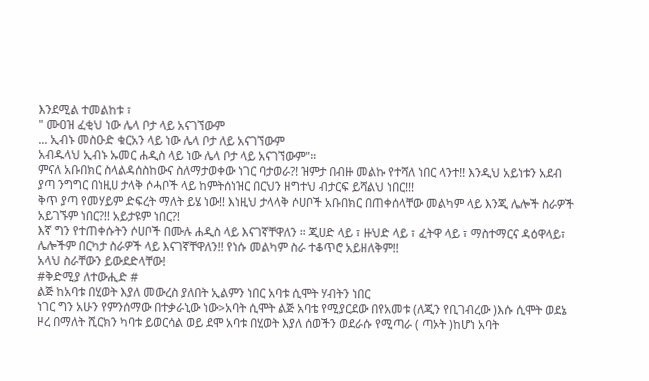እንደሚል ተመልከቱ ፣
" ሙዐዝ ፈቂህ ነው ሌላ ቦታ ላይ አናገኘውም
... ኢብኑ መስዑድ ቁርአን ላይ ነው ሌላ ቦታ ለይ አናገኘውም
አብዱላህ ኢብኑ ኡመር ሐዲስ ላይ ነው ሌላ ቦታ ላይ አናገኘውም"።
ምናለ አቡበክር ስላልዳሰስከውና ስለማታወቀው ነገር ባታወራ?! ዝምታ በብዙ መልኩ የተሻለ ነበር ላንተ!! እንዲህ አይነቱን አደብ ያጣ ንግግር በነዚሀ ታላቅ ሶሓቦች ላይ ከምትሰነዝር በርህን ዘግተህ ብታርፍ ይሻልህ ነበር!!!
ቅጥ ያጣ የመሃይም ድፍረት ማለት ይሄ ነው!! እነዚህ ታላላቅ ሶሀቦች አቡበክር በጠቀሰላቸው መልካም ላይ እንጂ ሌሎች ስራዎች አይገኙም ነበር?!! አይታዩም ነበር?!
እኛ ግን የተጠቀሱትን ሶሀቦች በሙሉ ሐዲስ ላይ እናገኛቸዋለን ። ጂሀድ ላይ ፣ ዙህድ ላይ ፣ ፈትዋ ላይ ፣ ማስተማርና ዳዕዋላይ፣ ሌሎችም በርካታ ስራዎች ላይ እናገኛቸዋለን!! የነሱ መልካም ስራ ተቆጥሮ አይዘለቅም!!
አላህ ስራቸውን ይውደድላቸው!
#ቅድሚያ ለተውሒድ #
ልጅ ከአባቱ በሂወት እያለ መውረስ ያለበት ኢልምን ነበር አባቱ ሲሞት ሃብትን ነበር
ነገር ግን አሁን የምንሰማው በተቃራኒው ነው>አባት ሲሞት ልጅ አባቴ የሚያርደው በየአመቱ (ለጂን የቢገብረው )እሱ ሲሞት ወደኔ ዞረ በማለት ሺርክን ካባቱ ይወርሳል ወይ ደሞ አባቱ በሂወት እያለ ሰወችን ወደራሱ የሚጣራ ( ጣኦት )ከሆነ አባት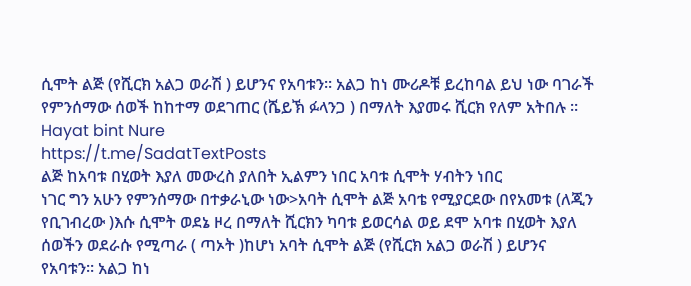ሲሞት ልጅ (የሺርክ አልጋ ወራሽ ) ይሆንና የአባቱን። አልጋ ከነ ሙሪዶቹ ይረከባል ይህ ነው ባገራች የምንሰማው ሰወች ከከተማ ወደገጠር (ሼይኽ ፉላንጋ ) በማለት እያመሩ ሺርክ የለም አትበሉ ።
Hayat bint Nure
https://t.me/SadatTextPosts
ልጅ ከአባቱ በሂወት እያለ መውረስ ያለበት ኢልምን ነበር አባቱ ሲሞት ሃብትን ነበር
ነገር ግን አሁን የምንሰማው በተቃራኒው ነው>አባት ሲሞት ልጅ አባቴ የሚያርደው በየአመቱ (ለጂን የቢገብረው )እሱ ሲሞት ወደኔ ዞረ በማለት ሺርክን ካባቱ ይወርሳል ወይ ደሞ አባቱ በሂወት እያለ ሰወችን ወደራሱ የሚጣራ ( ጣኦት )ከሆነ አባት ሲሞት ልጅ (የሺርክ አልጋ ወራሽ ) ይሆንና የአባቱን። አልጋ ከነ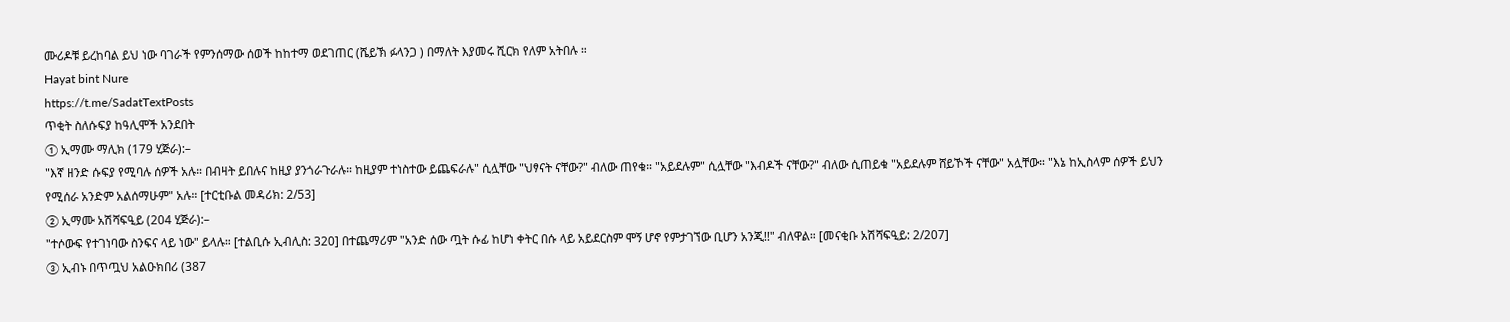ሙሪዶቹ ይረከባል ይህ ነው ባገራች የምንሰማው ሰወች ከከተማ ወደገጠር (ሼይኽ ፉላንጋ ) በማለት እያመሩ ሺርክ የለም አትበሉ ።
Hayat bint Nure
https://t.me/SadatTextPosts
ጥቂት ስለሱፍያ ከዓሊሞች አንደበት
① ኢማሙ ማሊክ (179 ሂጅራ):–
"እኛ ዘንድ ሱፍያ የሚባሉ ሰዎች አሉ። በብዛት ይበሉና ከዚያ ያንጎራጉራሉ። ከዚያም ተነስተው ይጨፍራሉ" ሲሏቸው "ህፃናት ናቸው?" ብለው ጠየቁ። "አይደሉም" ሲሏቸው "እብዶች ናቸው?" ብለው ሲጠይቁ "አይደሉም ሸይኾች ናቸው" አሏቸው። "እኔ ከኢስላም ሰዎች ይህን የሚሰራ አንድም አልሰማሁም" አሉ። [ተርቲቡል መዳሪክ: 2/53]
② ኢማሙ አሽሻፍዒይ (204 ሂጅራ):–
"ተሶውፍ የተገነባው ስንፍና ላይ ነው" ይላሉ። [ተልቢሱ ኢብሊስ: 320] በተጨማሪም "አንድ ሰው ጧት ሱፊ ከሆነ ቀትር በሱ ላይ አይደርስም ሞኝ ሆኖ የምታገኘው ቢሆን አንጂ!!" ብለዋል። [መናቂቡ አሽሻፍዒይ: 2/207]
③ ኢብኑ በጥጧህ አልዑክበሪ (387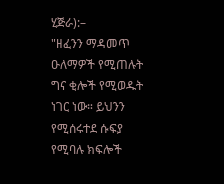ሂጅራ):–
"ዘፈንን ማዳመጥ ዑለማዎች የሚጠሉት ግና ቂሎች የሚወዱት ነገር ነው። ይህንን የሚሰሩተደ ሱፍያ የሚባሉ ክፍሎች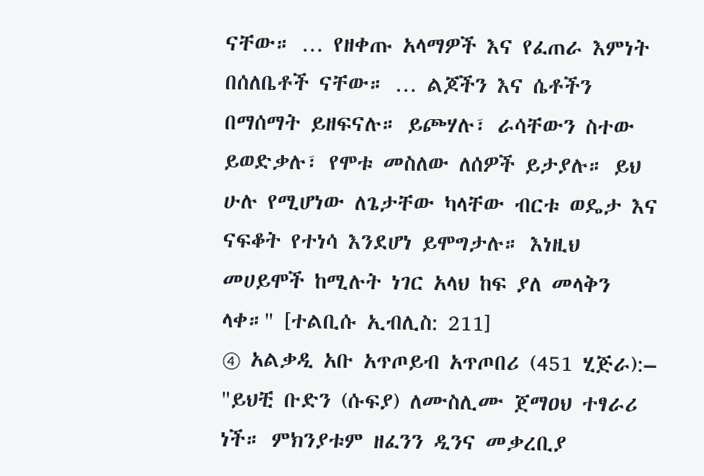ናቸው። … የዘቀጡ አላማዎች እና የፈጠራ እምነት በሰለቤቶች ናቸው። … ልጆችን እና ሴቶችን በማሰማት ይዘፍናሉ። ይጮሃሉ፣ ራሳቸውን ስተው ይወድቃሉ፣ የሞቱ መስለው ለሰዎች ይታያሉ። ይህ ሁሉ የሚሆነው ለጌታቸው ካላቸው ብርቱ ወዴታ እና ናፍቆት የተነሳ እንደሆነ ይሞግታሉ። እነዚህ መሀይሞች ከሚሉት ነገር አላህ ከፍ ያለ መላቅን ላቀ።" [ተልቢሱ ኢብሊስ: 211]
④ አልቃዲ አቡ አጥጦይብ አጥጦበሪ (451 ሂጅራ):– "ይህቺ ቡድን (ሱፍያ) ለሙስሊሙ ጀማዐህ ተፃራሪ ነች። ምክንያቱም ዘፈንን ዲንና መቃረቢያ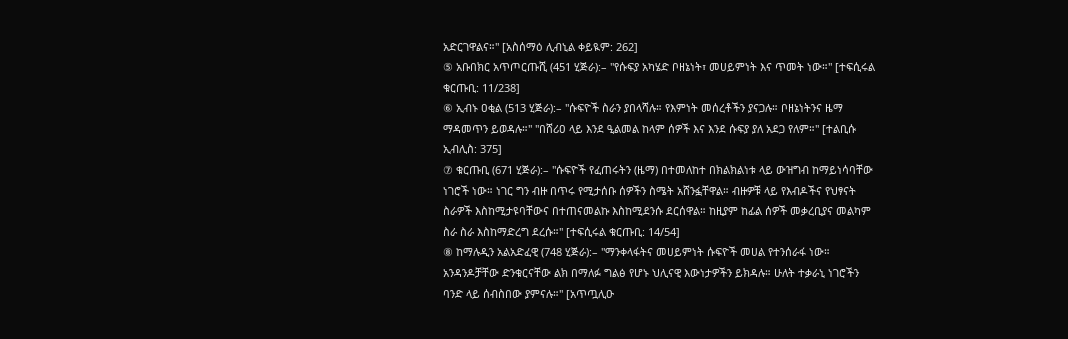አድርገዋልና።" [አስሰማዕ ሊብኒል ቀይዪም: 262]
⑤ አቡበክር አጥጦርጡሺ (451 ሂጅራ):– "የሱፍያ አካሄድ ቦዘኔነት፣ መሀይምነት እና ጥመት ነው።" [ተፍሲሩል ቁርጡቢ: 11/238]
⑥ ኢብኑ ዐቂል (513 ሂጅራ):– "ሱፍዮች ስራን ያበላሻሉ። የእምነት መሰረቶችን ያናጋሉ። ቦዘኔነትንና ዜማ ማዳመጥን ይወዳሉ።" "በሸሪዐ ላይ እንደ ዒልመል ከላም ሰዎች እና እንደ ሱፍያ ያለ አደጋ የለም።" [ተልቢሱ ኢብሊስ: 375]
⑦ ቁርጡቢ (671 ሂጅራ):– "ሱፍዮች የፈጠሩትን (ዜማ) በተመለከተ በክልክልነቱ ላይ ውዝግብ ከማይነሳባቸው ነገሮች ነው። ነገር ግን ብዙ በጥሩ የሚታሰቡ ሰዎችን ስሜት አሸንፏቸዋል። ብዙዎቹ ላይ የእብዶችና የህፃናት ስራዎች እስከሚታዩባቸውና በተጠናመልኩ እስከሚደንሱ ደርሰዋል። ከዚያም ከፊል ሰዎች መቃረቢያና መልካም ስራ ስራ እስከማድረግ ደረሱ።" [ተፍሲሩል ቁርጡቢ: 14/54]
⑧ ከማሉዲን አልአድፈዊ (748 ሂጅራ):– "ማንቀላፋትና መሀይምነት ሱፍዮች መሀል የተንሰራፋ ነው። አንዳንዶቻቸው ድንቁርናቸው ልክ በማለፉ ግልፅ የሆኑ ህሊናዊ እውነታዎችን ይክዳሉ። ሁለት ተቃራኒ ነገሮችን ባንድ ላይ ሰብስበው ያምናሉ።" [አጥጧሊዑ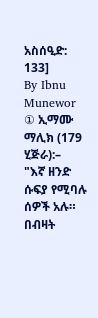አስሰዒድ: 133]
By Ibnu Munewor
① ኢማሙ ማሊክ (179 ሂጅራ):–
"እኛ ዘንድ ሱፍያ የሚባሉ ሰዎች አሉ። በብዛት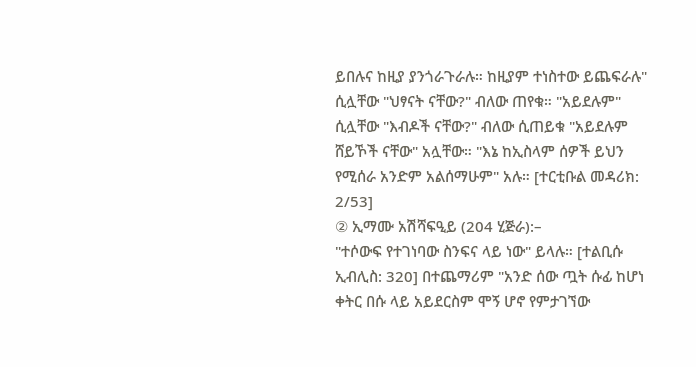ይበሉና ከዚያ ያንጎራጉራሉ። ከዚያም ተነስተው ይጨፍራሉ" ሲሏቸው "ህፃናት ናቸው?" ብለው ጠየቁ። "አይደሉም" ሲሏቸው "እብዶች ናቸው?" ብለው ሲጠይቁ "አይደሉም ሸይኾች ናቸው" አሏቸው። "እኔ ከኢስላም ሰዎች ይህን የሚሰራ አንድም አልሰማሁም" አሉ። [ተርቲቡል መዳሪክ: 2/53]
② ኢማሙ አሽሻፍዒይ (204 ሂጅራ):–
"ተሶውፍ የተገነባው ስንፍና ላይ ነው" ይላሉ። [ተልቢሱ ኢብሊስ: 320] በተጨማሪም "አንድ ሰው ጧት ሱፊ ከሆነ ቀትር በሱ ላይ አይደርስም ሞኝ ሆኖ የምታገኘው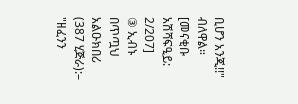ቢሆን አንጂ!!" ብለዋል። [መናቂቡ አሽሻፍዒይ: 2/207]
③ ኢብኑ በጥጧህ አልዑክበሪ (387 ሂጅራ):–
"ዘፈንን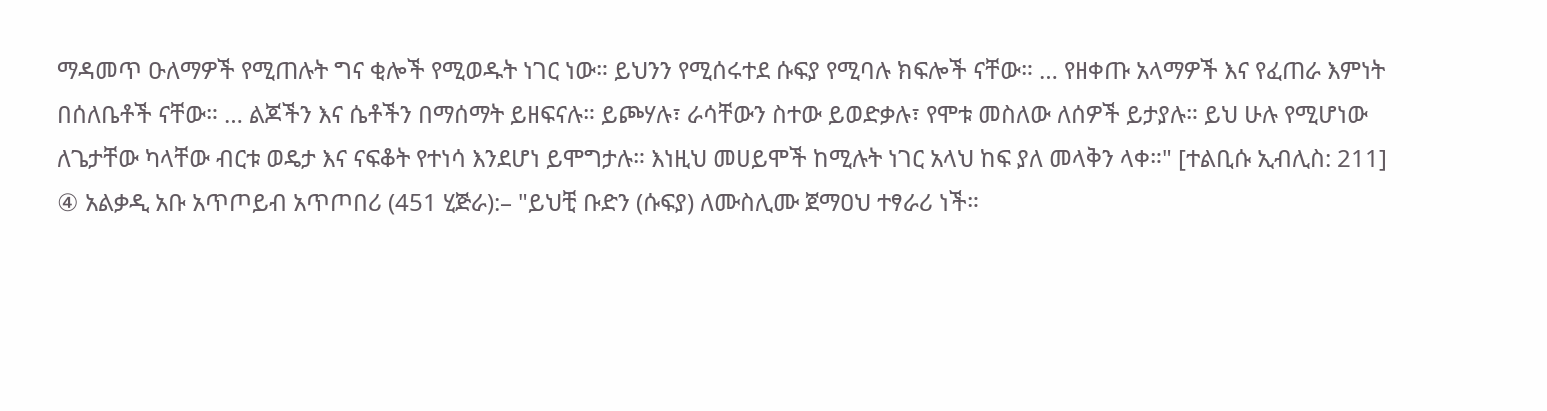ማዳመጥ ዑለማዎች የሚጠሉት ግና ቂሎች የሚወዱት ነገር ነው። ይህንን የሚሰሩተደ ሱፍያ የሚባሉ ክፍሎች ናቸው። … የዘቀጡ አላማዎች እና የፈጠራ እምነት በሰለቤቶች ናቸው። … ልጆችን እና ሴቶችን በማሰማት ይዘፍናሉ። ይጮሃሉ፣ ራሳቸውን ስተው ይወድቃሉ፣ የሞቱ መስለው ለሰዎች ይታያሉ። ይህ ሁሉ የሚሆነው ለጌታቸው ካላቸው ብርቱ ወዴታ እና ናፍቆት የተነሳ እንደሆነ ይሞግታሉ። እነዚህ መሀይሞች ከሚሉት ነገር አላህ ከፍ ያለ መላቅን ላቀ።" [ተልቢሱ ኢብሊስ: 211]
④ አልቃዲ አቡ አጥጦይብ አጥጦበሪ (451 ሂጅራ):– "ይህቺ ቡድን (ሱፍያ) ለሙስሊሙ ጀማዐህ ተፃራሪ ነች።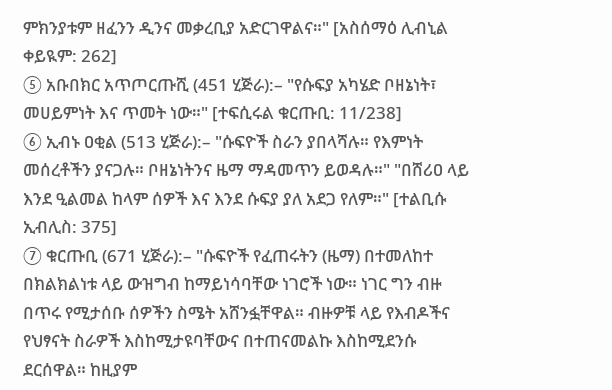ምክንያቱም ዘፈንን ዲንና መቃረቢያ አድርገዋልና።" [አስሰማዕ ሊብኒል ቀይዪም: 262]
⑤ አቡበክር አጥጦርጡሺ (451 ሂጅራ):– "የሱፍያ አካሄድ ቦዘኔነት፣ መሀይምነት እና ጥመት ነው።" [ተፍሲሩል ቁርጡቢ: 11/238]
⑥ ኢብኑ ዐቂል (513 ሂጅራ):– "ሱፍዮች ስራን ያበላሻሉ። የእምነት መሰረቶችን ያናጋሉ። ቦዘኔነትንና ዜማ ማዳመጥን ይወዳሉ።" "በሸሪዐ ላይ እንደ ዒልመል ከላም ሰዎች እና እንደ ሱፍያ ያለ አደጋ የለም።" [ተልቢሱ ኢብሊስ: 375]
⑦ ቁርጡቢ (671 ሂጅራ):– "ሱፍዮች የፈጠሩትን (ዜማ) በተመለከተ በክልክልነቱ ላይ ውዝግብ ከማይነሳባቸው ነገሮች ነው። ነገር ግን ብዙ በጥሩ የሚታሰቡ ሰዎችን ስሜት አሸንፏቸዋል። ብዙዎቹ ላይ የእብዶችና የህፃናት ስራዎች እስከሚታዩባቸውና በተጠናመልኩ እስከሚደንሱ ደርሰዋል። ከዚያም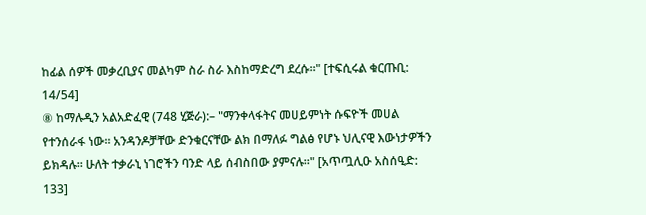ከፊል ሰዎች መቃረቢያና መልካም ስራ ስራ እስከማድረግ ደረሱ።" [ተፍሲሩል ቁርጡቢ: 14/54]
⑧ ከማሉዲን አልአድፈዊ (748 ሂጅራ):– "ማንቀላፋትና መሀይምነት ሱፍዮች መሀል የተንሰራፋ ነው። አንዳንዶቻቸው ድንቁርናቸው ልክ በማለፉ ግልፅ የሆኑ ህሊናዊ እውነታዎችን ይክዳሉ። ሁለት ተቃራኒ ነገሮችን ባንድ ላይ ሰብስበው ያምናሉ።" [አጥጧሊዑ አስሰዒድ: 133]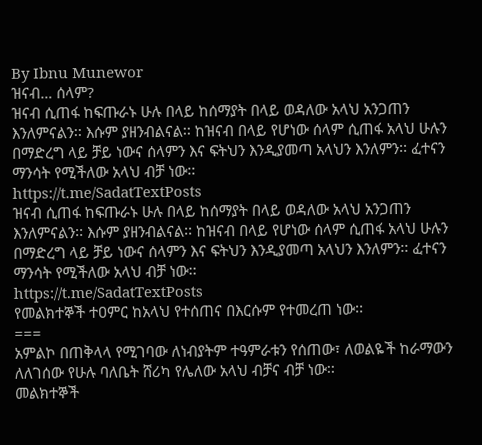By Ibnu Munewor
ዝናብ… ሰላም?
ዝናብ ሲጠፋ ከፍጡራኑ ሁሉ በላይ ከሰማያት በላይ ወዳለው አላህ አንጋጠን እንለምናልን፡፡ እሱም ያዘንብልናል፡፡ ከዝናብ በላይ የሆነው ሰላም ሲጠፋ አላህ ሁሉን በማድረግ ላይ ቻይ ነውና ሰላምን እና ፍትህን እንዲያመጣ አላህን እንለምን፡፡ ፈተናን ማንሳት የሚችለው አላህ ብቻ ነው፡፡
https://t.me/SadatTextPosts
ዝናብ ሲጠፋ ከፍጡራኑ ሁሉ በላይ ከሰማያት በላይ ወዳለው አላህ አንጋጠን እንለምናልን፡፡ እሱም ያዘንብልናል፡፡ ከዝናብ በላይ የሆነው ሰላም ሲጠፋ አላህ ሁሉን በማድረግ ላይ ቻይ ነውና ሰላምን እና ፍትህን እንዲያመጣ አላህን እንለምን፡፡ ፈተናን ማንሳት የሚችለው አላህ ብቻ ነው፡፡
https://t.me/SadatTextPosts
የመልክተኞች ተዐምር ከአላህ የተሰጠና በእርሱም የተመረጠ ነው፡፡
===
አምልኮ በጠቅላላ የሚገባው ለነብያትም ተዓምራቱን የሰጠው፣ ለወልዬች ከራማውን ለለገሰው የሁሉ ባለቤት ሸሪካ የሌለው አላህ ብቻና ብቻ ነው፡፡
መልክተኞች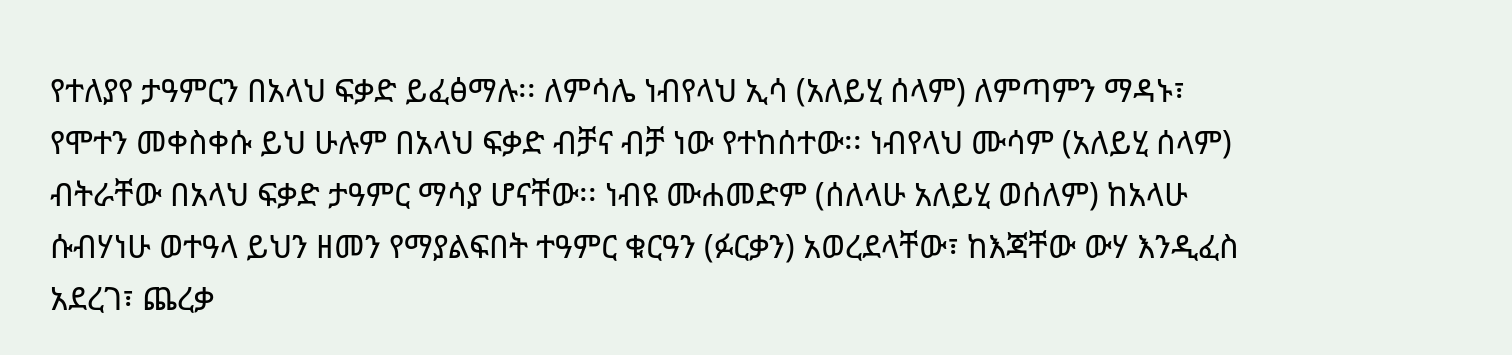የተለያየ ታዓምርን በአላህ ፍቃድ ይፈፅማሉ፡፡ ለምሳሌ ነብየላህ ኢሳ (አለይሂ ሰላም) ለምጣምን ማዳኑ፣ የሞተን መቀስቀሱ ይህ ሁሉም በአላህ ፍቃድ ብቻና ብቻ ነው የተከሰተው፡፡ ነብየላህ ሙሳም (አለይሂ ሰላም) ብትራቸው በአላህ ፍቃድ ታዓምር ማሳያ ሆናቸው፡፡ ነብዩ ሙሐመድም (ሰለላሁ አለይሂ ወሰለም) ከአላሁ ሱብሃነሁ ወተዓላ ይህን ዘመን የማያልፍበት ተዓምር ቁርዓን (ፉርቃን) አወረደላቸው፣ ከእጃቸው ውሃ እንዲፈስ አደረገ፣ ጨረቃ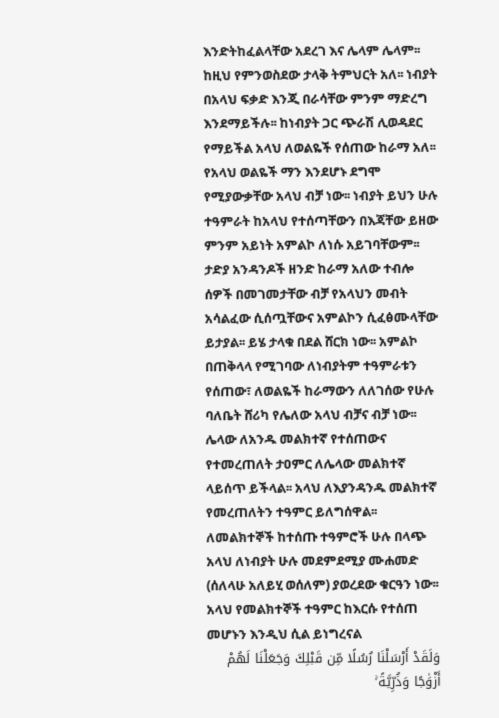እንድትከፈልላቸው አደረገ እና ሌላም ሌላም፡፡
ከዚህ የምንወስደው ታላቅ ትምህርት አለ፡፡ ነብያት በአላህ ፍቃድ እንጂ በራሳቸው ምንም ማድረግ እንደማይችሉ፡፡ ከነብያት ጋር ጭራሽ ሊወዳደር የማይችል አላህ ለወልዬች የሰጠው ከራማ አለ፡፡ የአላህ ወልዬች ማን እንደሆኑ ደግሞ የሚያውቃቸው አላህ ብቻ ነው፡፡ ነብያት ይህን ሁሉ ተዓምራት ከአላህ የተሰጣቸውን በእጃቸው ይዘው ምንም አይነት አምልኮ ለነሱ አይገባቸውም፡፡ ታድያ አንዳንዶች ዘንድ ከራማ አለው ተብሎ ሰዎች በመገመታቸው ብቻ የአላህን መብት አሳልፈው ሲሰጧቸውና አምልኮን ሲፈፅሙላቸው ይታያል፡፡ ይሄ ታላቁ በደል ሸርክ ነው፡፡ አምልኮ በጠቅላላ የሚገባው ለነብያትም ተዓምራቱን የሰጠው፣ ለወልዬች ከራማውን ለለገሰው የሁሉ ባለቤት ሸሪካ የሌለው አላህ ብቻና ብቻ ነው፡፡
ሌላው ለአንዱ መልክተኛ የተሰጠውና የተመረጠለት ታዐምር ለሌላው መልክተኛ ላይሰጥ ይችላል፡፡ አላህ ለእያንዳንዱ መልክተኛ የመረጠለትን ተዓምር ይለግሰዋል፡፡ ለመልክተኞች ከተሰጡ ተዓምሮች ሁሉ በላጭ አላህ ለነብያት ሁሉ መደምደሚያ ሙሐመድ (ሰለላሁ አለይሂ ወሰለም) ያወረደው ቁርዓን ነው፡፡
አላህ የመልክተኞች ተዓምር ከእርሱ የተሰጠ መሆኑን እንዲህ ሲል ይነግረናል
وَلَقَدْ أَرْسَلْنَا رُسُلًا مِّن قَبْلِكَ وَجَعَلْنَا لَهُمْ أَزْوَٰجًا وَذُرِّيَّةً ۚ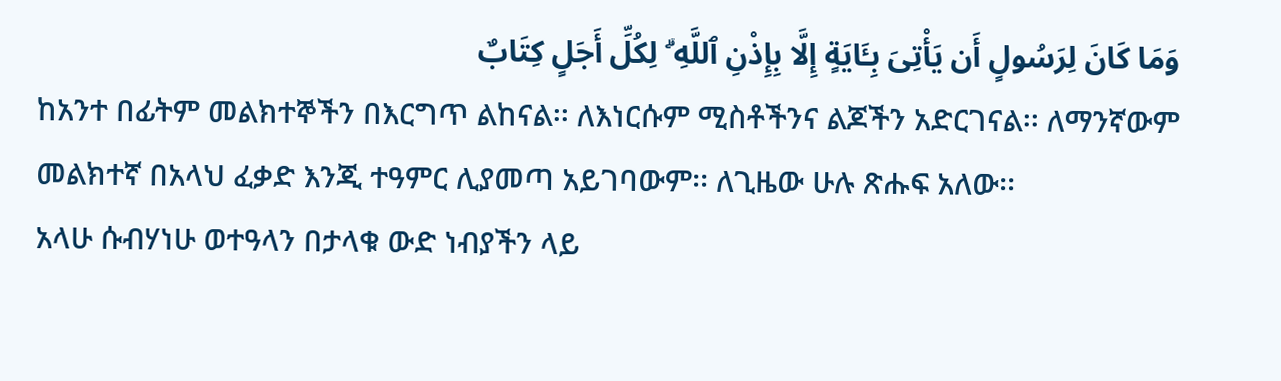وَمَا كَانَ لِرَسُولٍ أَن يَأْتِىَ بِـَٔايَةٍ إِلَّا بِإِذْنِ ٱللَّهِ ۗ لِكُلِّ أَجَلٍ كِتَابٌ
ከአንተ በፊትም መልክተኞችን በእርግጥ ልከናል፡፡ ለእነርሱም ሚስቶችንና ልጆችን አድርገናል፡፡ ለማንኛውም መልክተኛ በአላህ ፈቃድ እንጂ ተዓምር ሊያመጣ አይገባውም፡፡ ለጊዜው ሁሉ ጽሑፍ አለው፡፡
አላሁ ሱብሃነሁ ወተዓላን በታላቁ ውድ ነብያችን ላይ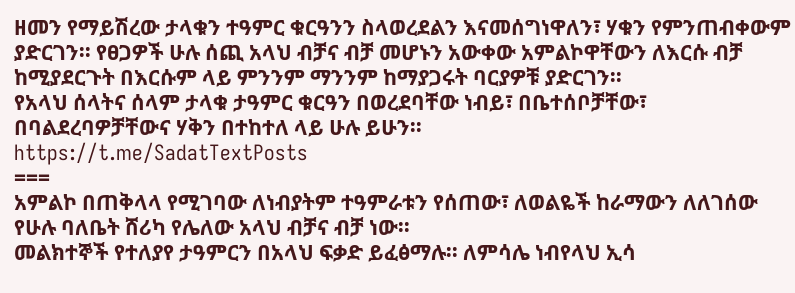ዘመን የማይሽረው ታላቁን ተዓምር ቁርዓንን ስላወረደልን እናመሰግነዋለን፣ ሃቁን የምንጠብቀውም ያድርገን፡፡ የፀጋዎች ሁሉ ሰጪ አላህ ብቻና ብቻ መሆኑን አውቀው አምልኮዋቸውን ለእርሱ ብቻ ከሚያደርጉት በእርሱም ላይ ምንንም ማንንም ከማያጋሩት ባርያዎቹ ያድርገን፡፡
የአላህ ሰላትና ሰላም ታላቁ ታዓምር ቁርዓን በወረደባቸው ነብይ፣ በቤተሰቦቻቸው፣ በባልደረባዎቻቸውና ሃቅን በተከተለ ላይ ሁሉ ይሁን፡፡
https://t.me/SadatTextPosts
===
አምልኮ በጠቅላላ የሚገባው ለነብያትም ተዓምራቱን የሰጠው፣ ለወልዬች ከራማውን ለለገሰው የሁሉ ባለቤት ሸሪካ የሌለው አላህ ብቻና ብቻ ነው፡፡
መልክተኞች የተለያየ ታዓምርን በአላህ ፍቃድ ይፈፅማሉ፡፡ ለምሳሌ ነብየላህ ኢሳ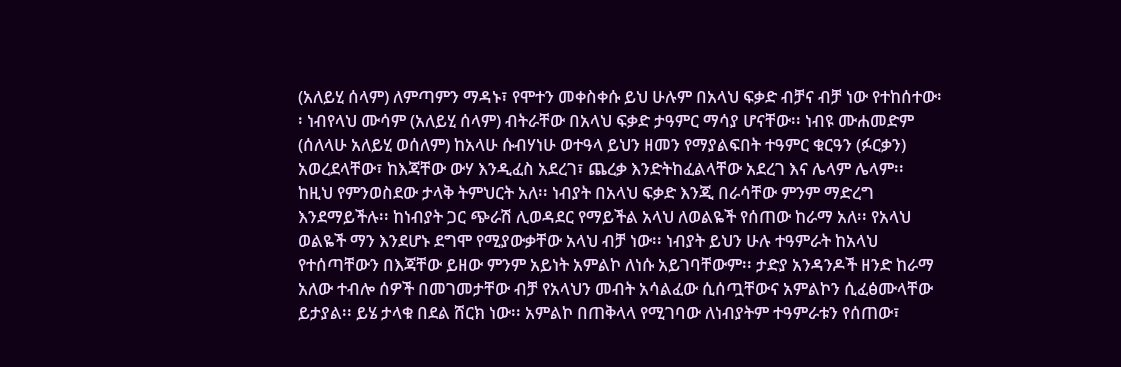(አለይሂ ሰላም) ለምጣምን ማዳኑ፣ የሞተን መቀስቀሱ ይህ ሁሉም በአላህ ፍቃድ ብቻና ብቻ ነው የተከሰተው፡፡ ነብየላህ ሙሳም (አለይሂ ሰላም) ብትራቸው በአላህ ፍቃድ ታዓምር ማሳያ ሆናቸው፡፡ ነብዩ ሙሐመድም (ሰለላሁ አለይሂ ወሰለም) ከአላሁ ሱብሃነሁ ወተዓላ ይህን ዘመን የማያልፍበት ተዓምር ቁርዓን (ፉርቃን) አወረደላቸው፣ ከእጃቸው ውሃ እንዲፈስ አደረገ፣ ጨረቃ እንድትከፈልላቸው አደረገ እና ሌላም ሌላም፡፡
ከዚህ የምንወስደው ታላቅ ትምህርት አለ፡፡ ነብያት በአላህ ፍቃድ እንጂ በራሳቸው ምንም ማድረግ እንደማይችሉ፡፡ ከነብያት ጋር ጭራሽ ሊወዳደር የማይችል አላህ ለወልዬች የሰጠው ከራማ አለ፡፡ የአላህ ወልዬች ማን እንደሆኑ ደግሞ የሚያውቃቸው አላህ ብቻ ነው፡፡ ነብያት ይህን ሁሉ ተዓምራት ከአላህ የተሰጣቸውን በእጃቸው ይዘው ምንም አይነት አምልኮ ለነሱ አይገባቸውም፡፡ ታድያ አንዳንዶች ዘንድ ከራማ አለው ተብሎ ሰዎች በመገመታቸው ብቻ የአላህን መብት አሳልፈው ሲሰጧቸውና አምልኮን ሲፈፅሙላቸው ይታያል፡፡ ይሄ ታላቁ በደል ሸርክ ነው፡፡ አምልኮ በጠቅላላ የሚገባው ለነብያትም ተዓምራቱን የሰጠው፣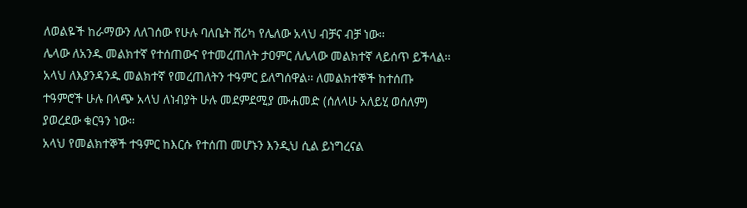ለወልዬች ከራማውን ለለገሰው የሁሉ ባለቤት ሸሪካ የሌለው አላህ ብቻና ብቻ ነው፡፡
ሌላው ለአንዱ መልክተኛ የተሰጠውና የተመረጠለት ታዐምር ለሌላው መልክተኛ ላይሰጥ ይችላል፡፡ አላህ ለእያንዳንዱ መልክተኛ የመረጠለትን ተዓምር ይለግሰዋል፡፡ ለመልክተኞች ከተሰጡ ተዓምሮች ሁሉ በላጭ አላህ ለነብያት ሁሉ መደምደሚያ ሙሐመድ (ሰለላሁ አለይሂ ወሰለም) ያወረደው ቁርዓን ነው፡፡
አላህ የመልክተኞች ተዓምር ከእርሱ የተሰጠ መሆኑን እንዲህ ሲል ይነግረናል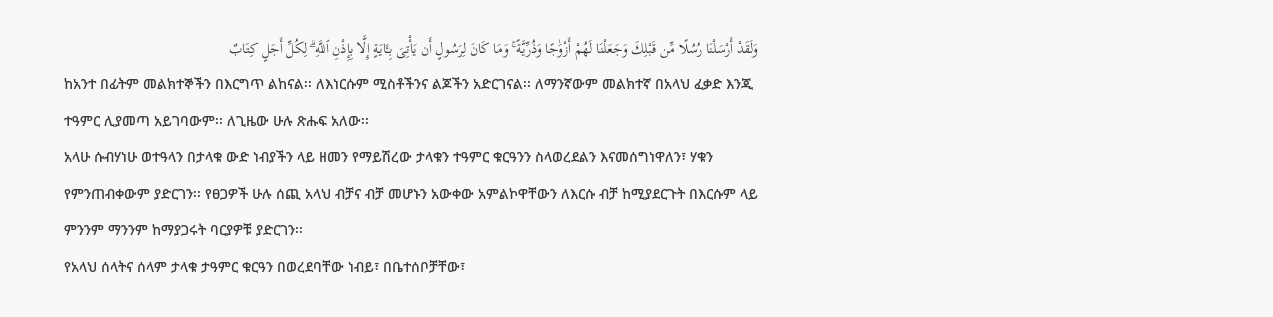وَلَقَدْ أَرْسَلْنَا رُسُلًا مِّن قَبْلِكَ وَجَعَلْنَا لَهُمْ أَزْوَٰجًا وَذُرِّيَّةً ۚ وَمَا كَانَ لِرَسُولٍ أَن يَأْتِىَ بِـَٔايَةٍ إِلَّا بِإِذْنِ ٱللَّهِ ۗ لِكُلِّ أَجَلٍ كِتَابٌ
ከአንተ በፊትም መልክተኞችን በእርግጥ ልከናል፡፡ ለእነርሱም ሚስቶችንና ልጆችን አድርገናል፡፡ ለማንኛውም መልክተኛ በአላህ ፈቃድ እንጂ ተዓምር ሊያመጣ አይገባውም፡፡ ለጊዜው ሁሉ ጽሑፍ አለው፡፡
አላሁ ሱብሃነሁ ወተዓላን በታላቁ ውድ ነብያችን ላይ ዘመን የማይሽረው ታላቁን ተዓምር ቁርዓንን ስላወረደልን እናመሰግነዋለን፣ ሃቁን የምንጠብቀውም ያድርገን፡፡ የፀጋዎች ሁሉ ሰጪ አላህ ብቻና ብቻ መሆኑን አውቀው አምልኮዋቸውን ለእርሱ ብቻ ከሚያደርጉት በእርሱም ላይ ምንንም ማንንም ከማያጋሩት ባርያዎቹ ያድርገን፡፡
የአላህ ሰላትና ሰላም ታላቁ ታዓምር ቁርዓን በወረደባቸው ነብይ፣ በቤተሰቦቻቸው፣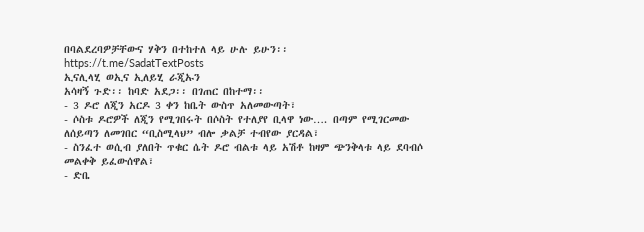በባልደረባዎቻቸውና ሃቅን በተከተለ ላይ ሁሉ ይሁን፡፡
https://t.me/SadatTextPosts
ኢናሊላሂ ወኢና ኢለይሂ ራጂኡን
አሳዛኝ ጉድ፡፡ ከባድ አደጋ፡፡ በገጠር በከተማ፡፡
- 3 ዶሮ ለጂን አርዶ 3 ቀን ከቤት ውስጥ አለመውጣት፣
- ሶስቱ ዶሮዎች ለጂን የሚገበሩት በሶስት የተለያየ ቢላዋ ነው…. በጣም የሚገርመው ለሰይጣን ለመገበር “ቢስሚላህ” ብሎ ቃልቻ ተብየው ያርዳል፣
- ስንፈተ ወሲብ ያለበት ጥቁር ሴት ዶሮ ብልቱ ላይ አሽቶ ከዛም ጭንቅላቱ ላይ ደባብሶ መልቀቅ ይፈውሰዋል፣
- ድቤ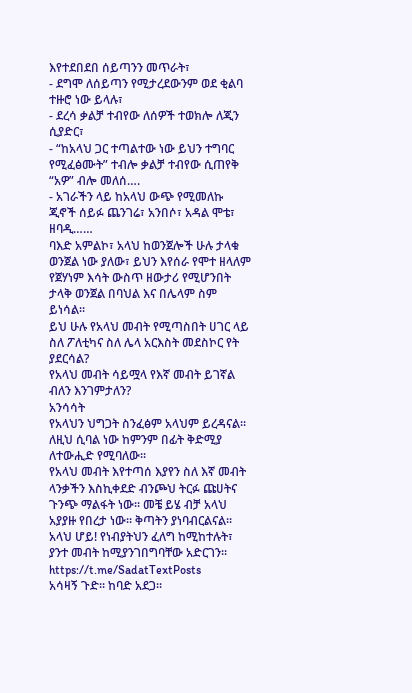እየተደበደበ ሰይጣንን መጥራት፣
- ደግሞ ለሰይጣን የሚታረደውንም ወደ ቂልባ ተዙሮ ነው ይላሉ፣
- ደረሳ ቃልቻ ተብየው ለሰዎች ተወክሎ ለጂን ሲያድር፣
- “ከአላህ ጋር ተጣልተው ነው ይህን ተግባር የሚፈፅሙት” ተብሎ ቃልቻ ተብየው ሲጠየቅ “አዎ” ብሎ መለሰ….
- አገራችን ላይ ከአላህ ውጭ የሚመለኩ ጂኖች ሰይፉ ጨንገሬ፣ አንበሶ፣ አዳል ሞቴ፣ ዘባዲ……
ባእድ አምልኮ፣ አላህ ከወንጀሎች ሁሉ ታላቁ ወንጀል ነው ያለው፣ ይህን እየሰራ የሞተ ዘላለም የጀሃነም እሳት ውስጥ ዘውታሪ የሚሆንበት ታላቅ ወንጀል በባህል እና በሌላም ስም ይነሳል፡፡
ይህ ሁሉ የአላህ መብት የሚጣስበት ሀገር ላይ ስለ ፖለቲካና ስለ ሌላ አርእስት መደስኮር የት ያደርሳል?
የአላህ መብት ሳይሟላ የእኛ መብት ይገኛል ብለን እንገምታለን?
አንሳሳት
የአላህን ህግጋት ስንፈፅም አላህም ይረዳናል፡፡
ለዚህ ሲባል ነው ከምንም በፊት ቅድሚያ ለተውሒድ የሚባለው፡፡
የአላህ መብት እየተጣሰ እያየን ስለ እኛ መብት ላንቃችን እስኪቀደድ ብንጮህ ትርፉ ጩሀትና ጉንጭ ማልፋት ነው፡፡ መቼ ይሄ ብቻ አላህ አያያዙ የበረታ ነው፡፡ ቅጣትን ያነባብርልናል፡፡
አላህ ሆይ! የነብያትህን ፈለግ ከሚከተሉት፣ ያንተ መብት ከሚያንገበግባቸው አድርገን፡፡
https://t.me/SadatTextPosts
አሳዛኝ ጉድ፡፡ ከባድ አደጋ፡፡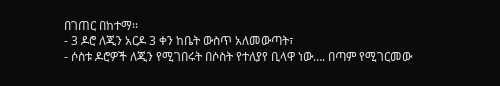በገጠር በከተማ፡፡
- 3 ዶሮ ለጂን አርዶ 3 ቀን ከቤት ውስጥ አለመውጣት፣
- ሶስቱ ዶሮዎች ለጂን የሚገበሩት በሶስት የተለያየ ቢላዋ ነው…. በጣም የሚገርመው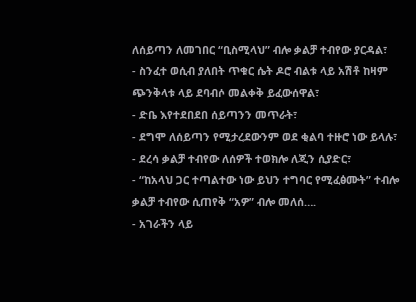ለሰይጣን ለመገበር “ቢስሚላህ” ብሎ ቃልቻ ተብየው ያርዳል፣
- ስንፈተ ወሲብ ያለበት ጥቁር ሴት ዶሮ ብልቱ ላይ አሽቶ ከዛም ጭንቅላቱ ላይ ደባብሶ መልቀቅ ይፈውሰዋል፣
- ድቤ እየተደበደበ ሰይጣንን መጥራት፣
- ደግሞ ለሰይጣን የሚታረደውንም ወደ ቂልባ ተዙሮ ነው ይላሉ፣
- ደረሳ ቃልቻ ተብየው ለሰዎች ተወክሎ ለጂን ሲያድር፣
- “ከአላህ ጋር ተጣልተው ነው ይህን ተግባር የሚፈፅሙት” ተብሎ ቃልቻ ተብየው ሲጠየቅ “አዎ” ብሎ መለሰ….
- አገራችን ላይ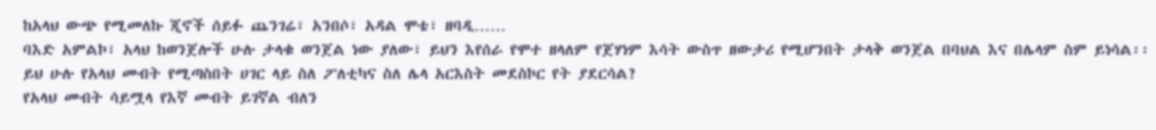ከአላህ ውጭ የሚመለኩ ጂኖች ሰይፉ ጨንገሬ፣ አንበሶ፣ አዳል ሞቴ፣ ዘባዲ……
ባእድ አምልኮ፣ አላህ ከወንጀሎች ሁሉ ታላቁ ወንጀል ነው ያለው፣ ይህን እየሰራ የሞተ ዘላለም የጀሃነም እሳት ውስጥ ዘውታሪ የሚሆንበት ታላቅ ወንጀል በባህል እና በሌላም ስም ይነሳል፡፡
ይህ ሁሉ የአላህ መብት የሚጣስበት ሀገር ላይ ስለ ፖለቲካና ስለ ሌላ አርእስት መደስኮር የት ያደርሳል?
የአላህ መብት ሳይሟላ የእኛ መብት ይገኛል ብለን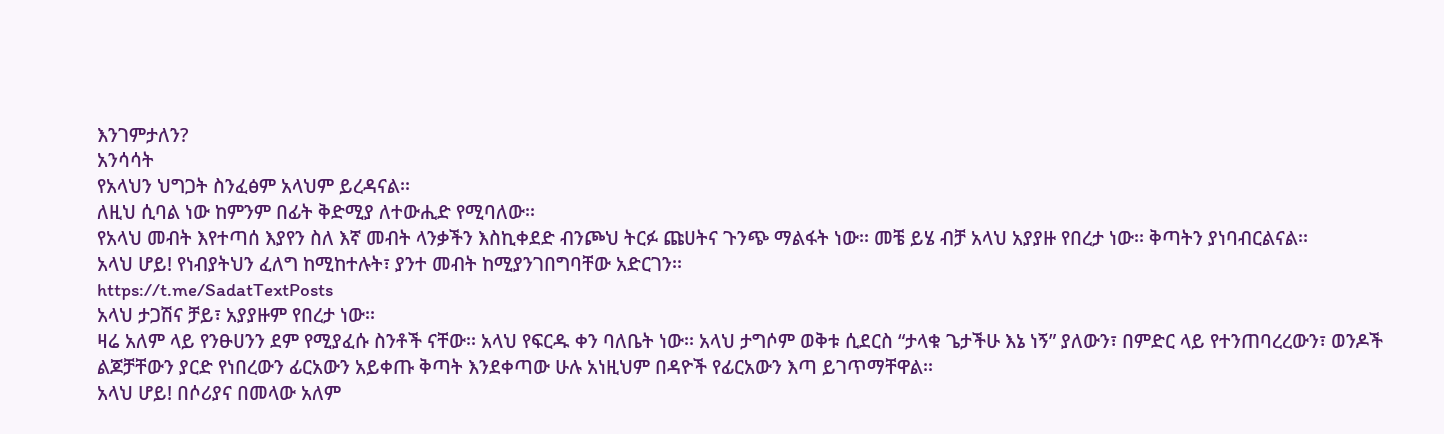እንገምታለን?
አንሳሳት
የአላህን ህግጋት ስንፈፅም አላህም ይረዳናል፡፡
ለዚህ ሲባል ነው ከምንም በፊት ቅድሚያ ለተውሒድ የሚባለው፡፡
የአላህ መብት እየተጣሰ እያየን ስለ እኛ መብት ላንቃችን እስኪቀደድ ብንጮህ ትርፉ ጩሀትና ጉንጭ ማልፋት ነው፡፡ መቼ ይሄ ብቻ አላህ አያያዙ የበረታ ነው፡፡ ቅጣትን ያነባብርልናል፡፡
አላህ ሆይ! የነብያትህን ፈለግ ከሚከተሉት፣ ያንተ መብት ከሚያንገበግባቸው አድርገን፡፡
https://t.me/SadatTextPosts
አላህ ታጋሽና ቻይ፣ አያያዙም የበረታ ነው፡፡
ዛሬ አለም ላይ የንፁሀንን ደም የሚያፈሱ ስንቶች ናቸው፡፡ አላህ የፍርዱ ቀን ባለቤት ነው፡፡ አላህ ታግሶም ወቅቱ ሲደርስ “ታላቁ ጌታችሁ እኔ ነኝ” ያለውን፣ በምድር ላይ የተንጠባረረውን፣ ወንዶች ልጆቻቸውን ያርድ የነበረውን ፊርአውን አይቀጡ ቅጣት እንደቀጣው ሁሉ አነዚህም በዳዮች የፊርአውን እጣ ይገጥማቸዋል፡፡
አላህ ሆይ! በሶሪያና በመላው አለም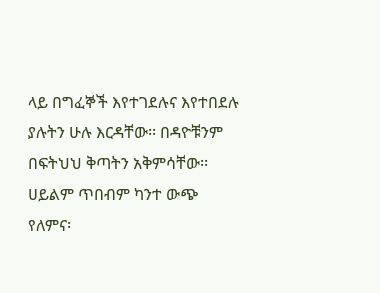ላይ በግፈኞች እየተገደሉና እየተበደሉ ያሉትን ሁሉ እርዳቸው፡፡ በዳዮቹንም በፍትህህ ቅጣትን አቅምሳቸው፡፡ ሀይልም ጥበብም ካንተ ውጭ የለምና፡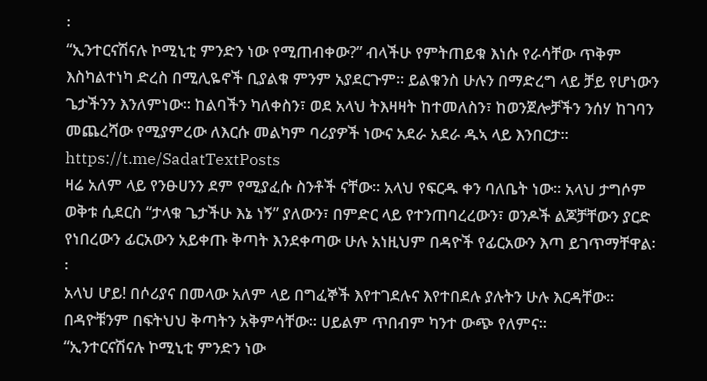፡
“ኢንተርናሽናሉ ኮሚኒቲ ምንድን ነው የሚጠብቀው?” ብላችሁ የምትጠይቁ እነሱ የራሳቸው ጥቅም እስካልተነካ ድረስ በሚሊዬኖች ቢያልቁ ምንም አያደርጉም፡፡ ይልቁንስ ሁሉን በማድረግ ላይ ቻይ የሆነውን ጌታችንን እንለምነው፡፡ ከልባችን ካለቀስን፣ ወደ አላህ ትእዛዛት ከተመለስን፣ ከወንጀሎቻችን ንሰሃ ከገባን መጨረሻው የሚያምረው ለእርሱ መልካም ባሪያዎች ነውና አደራ አደራ ዱኣ ላይ እንበርታ፡፡
https://t.me/SadatTextPosts
ዛሬ አለም ላይ የንፁሀንን ደም የሚያፈሱ ስንቶች ናቸው፡፡ አላህ የፍርዱ ቀን ባለቤት ነው፡፡ አላህ ታግሶም ወቅቱ ሲደርስ “ታላቁ ጌታችሁ እኔ ነኝ” ያለውን፣ በምድር ላይ የተንጠባረረውን፣ ወንዶች ልጆቻቸውን ያርድ የነበረውን ፊርአውን አይቀጡ ቅጣት እንደቀጣው ሁሉ አነዚህም በዳዮች የፊርአውን እጣ ይገጥማቸዋል፡፡
አላህ ሆይ! በሶሪያና በመላው አለም ላይ በግፈኞች እየተገደሉና እየተበደሉ ያሉትን ሁሉ እርዳቸው፡፡ በዳዮቹንም በፍትህህ ቅጣትን አቅምሳቸው፡፡ ሀይልም ጥበብም ካንተ ውጭ የለምና፡፡
“ኢንተርናሽናሉ ኮሚኒቲ ምንድን ነው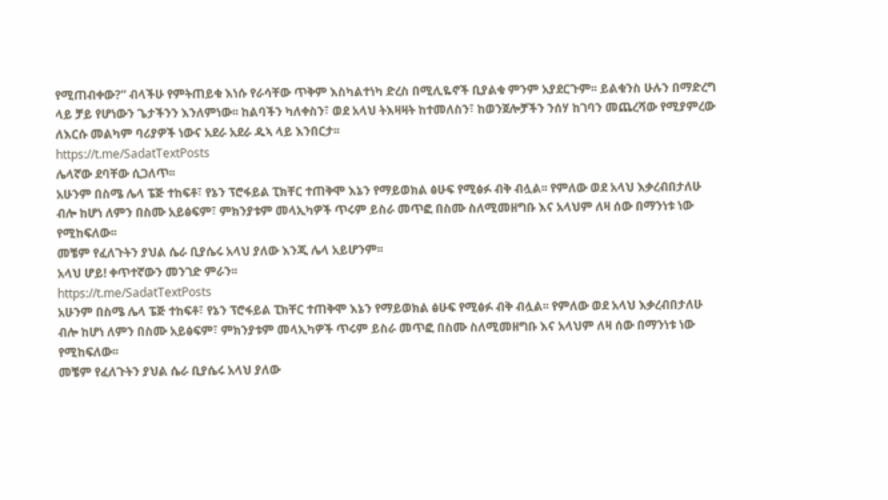የሚጠብቀው?” ብላችሁ የምትጠይቁ እነሱ የራሳቸው ጥቅም እስካልተነካ ድረስ በሚሊዬኖች ቢያልቁ ምንም አያደርጉም፡፡ ይልቁንስ ሁሉን በማድረግ ላይ ቻይ የሆነውን ጌታችንን እንለምነው፡፡ ከልባችን ካለቀስን፣ ወደ አላህ ትእዛዛት ከተመለስን፣ ከወንጀሎቻችን ንሰሃ ከገባን መጨረሻው የሚያምረው ለእርሱ መልካም ባሪያዎች ነውና አደራ አደራ ዱኣ ላይ እንበርታ፡፡
https://t.me/SadatTextPosts
ሌላኛው ደባቸው ሲጋለጥ፡፡
አሁንም በስሜ ሌላ ፔጅ ተከፍቶ፣ የኔን ፕሮፋይል ፒክቸር ተጠቅሞ እኔን የማይወክል ፅሁፍ የሚፅፉ ብቅ ብሏል፡፡ የምለው ወደ አላህ እቃረብበታለሁ ብሎ ከሆነ ለምን በስሙ አይፅፍም፣ ምክንያቱም መላኢካዎች ጥሩም ይስራ መጥፎ በስሙ ስለሚመዘግቡ እና አላህም ለዛ ሰው በማንነቱ ነው የሚከፍለው፡፡
መቼም የፈለጉትን ያህል ሴራ ቢያሴሩ አላህ ያለው እንጂ ሌላ አይሆንም፡፡
አላህ ሆይ! ቀጥተኛውን መንገድ ምራን፡፡
https://t.me/SadatTextPosts
አሁንም በስሜ ሌላ ፔጅ ተከፍቶ፣ የኔን ፕሮፋይል ፒክቸር ተጠቅሞ እኔን የማይወክል ፅሁፍ የሚፅፉ ብቅ ብሏል፡፡ የምለው ወደ አላህ እቃረብበታለሁ ብሎ ከሆነ ለምን በስሙ አይፅፍም፣ ምክንያቱም መላኢካዎች ጥሩም ይስራ መጥፎ በስሙ ስለሚመዘግቡ እና አላህም ለዛ ሰው በማንነቱ ነው የሚከፍለው፡፡
መቼም የፈለጉትን ያህል ሴራ ቢያሴሩ አላህ ያለው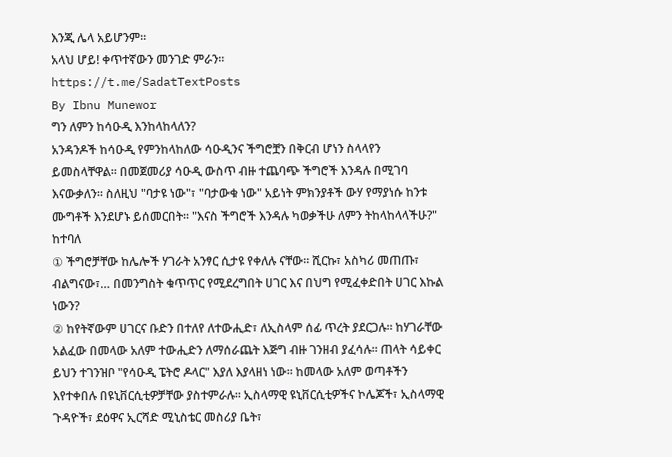እንጂ ሌላ አይሆንም፡፡
አላህ ሆይ! ቀጥተኛውን መንገድ ምራን፡፡
https://t.me/SadatTextPosts
By Ibnu Munewor
ግን ለምን ከሳዑዲ እንከላከላለን?
አንዳንዶች ከሳዑዲ የምንከላከለው ሳዑዲንና ችግሮቿን በቅርብ ሆነን ስላላየን ይመስላቸዋል። በመጀመሪያ ሳዑዲ ውስጥ ብዙ ተጨባጭ ችግሮች እንዳሉ በሚገባ እናውቃለን። ስለዚህ "ባታዩ ነው"፣ "ባታውቁ ነው" አይነት ምክንያቶች ውሃ የማያነሱ ከንቱ ሙግቶች እንደሆኑ ይሰመርበት። "እናስ ችግሮች እንዳሉ ካወቃችሁ ለምን ትከላከላላችሁ?" ከተባለ
① ችግሮቻቸው ከሌሎች ሃገራት አንፃር ሲታዩ የቀለሉ ናቸው። ሺርኩ፣ አስካሪ መጠጡ፣ ብልግናው፣… በመንግስት ቁጥጥር የሚደረግበት ሀገር እና በህግ የሚፈቀድበት ሀገር እኩል ነውን?
② ከየትኛውም ሀገርና ቡድን በተለየ ለተውሒድ፣ ለኢስላም ሰፊ ጥረት ያደርጋሉ። ከሃገራቸው አልፈው በመላው አለም ተውሒድን ለማሰራጨት እጅግ ብዙ ገንዘብ ያፈሳሉ። ጠላት ሳይቀር ይህን ተገንዝቦ "የሳዑዲ ፔትሮ ዶላር" እያለ እያላዘነ ነው። ከመላው አለም ወጣቶችን እየተቀበሉ በዩኒቨርሲቲዎቻቸው ያስተምራሉ። ኢስላማዊ ዩኒቨርሲቲዎችና ኮሌጆች፣ ኢስላማዊ ጉዳዮች፣ ደዕዋና ኢርሻድ ሚኒስቴር መስሪያ ቤት፣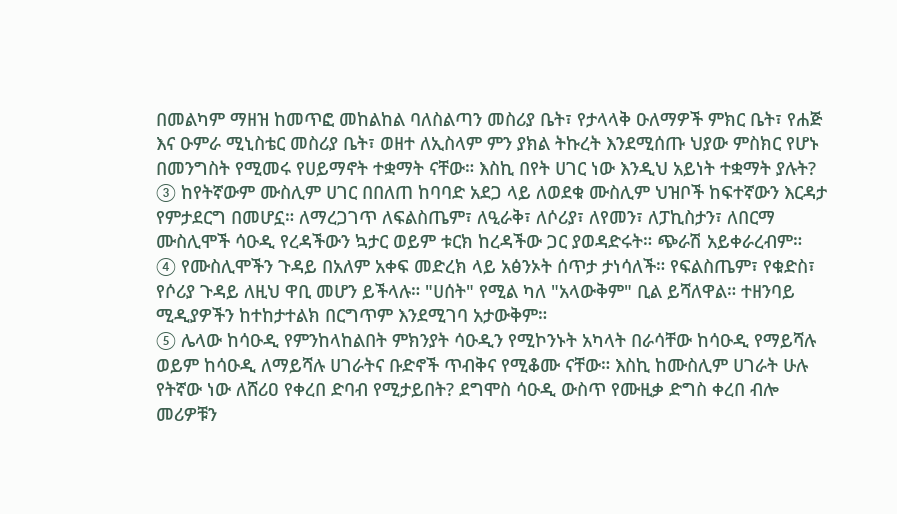በመልካም ማዘዝ ከመጥፎ መከልከል ባለስልጣን መስሪያ ቤት፣ የታላላቅ ዑለማዎች ምክር ቤት፣ የሐጅ እና ዑምራ ሚኒስቴር መስሪያ ቤት፣ ወዘተ ለኢስላም ምን ያክል ትኩረት እንደሚሰጡ ህያው ምስክር የሆኑ በመንግስት የሚመሩ የሀይማኖት ተቋማት ናቸው። እስኪ በየት ሀገር ነው እንዲህ አይነት ተቋማት ያሉት?
③ ከየትኛውም ሙስሊም ሀገር በበለጠ ከባባድ አደጋ ላይ ለወደቁ ሙስሊም ህዝቦች ከፍተኛውን እርዳታ የምታደርግ በመሆኗ። ለማረጋገጥ ለፍልስጤም፣ ለዒራቅ፣ ለሶሪያ፣ ለየመን፣ ለፓኪስታን፣ ለበርማ ሙስሊሞች ሳዑዲ የረዳችውን ኳታር ወይም ቱርክ ከረዳችው ጋር ያወዳድሩት። ጭራሽ አይቀራረብም።
④ የሙስሊሞችን ጉዳይ በአለም አቀፍ መድረክ ላይ አፅንኦት ሰጥታ ታነሳለች። የፍልስጤም፣ የቁድስ፣ የሶሪያ ጉዳይ ለዚህ ዋቢ መሆን ይችላሉ። "ሀሰት" የሚል ካለ "አላውቅም" ቢል ይሻለዋል። ተዘንባይ ሚዲያዎችን ከተከታተልክ በርግጥም እንደሚገባ አታውቅም።
⑤ ሌላው ከሳዑዲ የምንከላከልበት ምክንያት ሳዑዲን የሚኮንኑት አካላት በራሳቸው ከሳዑዲ የማይሻሉ ወይም ከሳዑዲ ለማይሻሉ ሀገራትና ቡድኖች ጥብቅና የሚቆሙ ናቸው። እስኪ ከሙስሊም ሀገራት ሁሉ የትኛው ነው ለሸሪዐ የቀረበ ድባብ የሚታይበት? ደግሞስ ሳዑዲ ውስጥ የሙዚቃ ድግስ ቀረበ ብሎ መሪዎቹን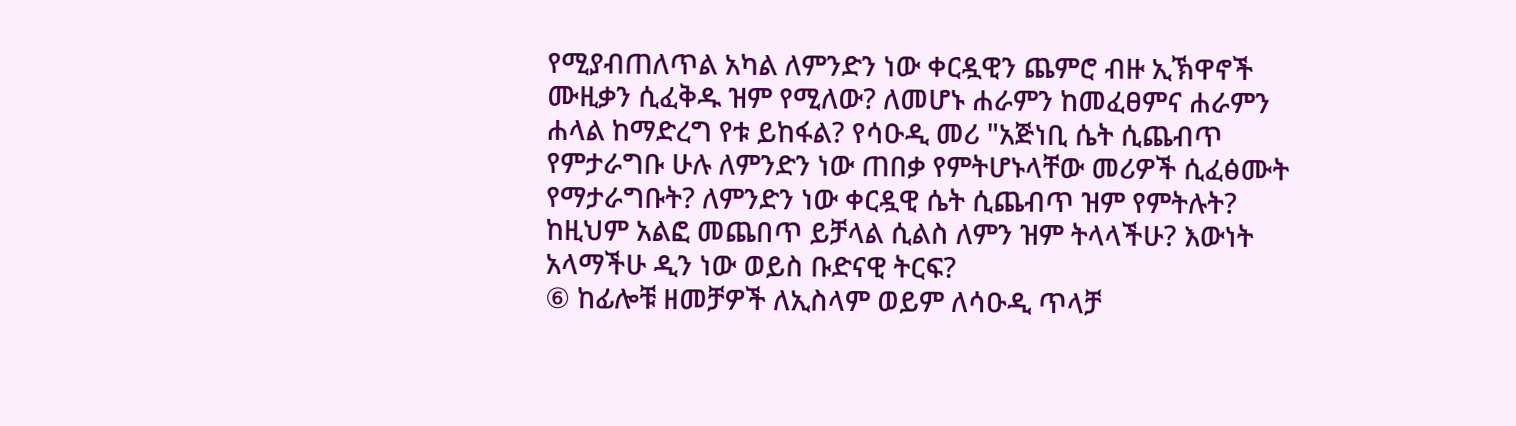የሚያብጠለጥል አካል ለምንድን ነው ቀርዷዊን ጨምሮ ብዙ ኢኽዋኖች ሙዚቃን ሲፈቅዱ ዝም የሚለው? ለመሆኑ ሐራምን ከመፈፀምና ሐራምን ሐላል ከማድረግ የቱ ይከፋል? የሳዑዲ መሪ "አጅነቢ ሴት ሲጨብጥ የምታራግቡ ሁሉ ለምንድን ነው ጠበቃ የምትሆኑላቸው መሪዎች ሲፈፅሙት የማታራግቡት? ለምንድን ነው ቀርዷዊ ሴት ሲጨብጥ ዝም የምትሉት? ከዚህም አልፎ መጨበጥ ይቻላል ሲልስ ለምን ዝም ትላላችሁ? እውነት አላማችሁ ዲን ነው ወይስ ቡድናዊ ትርፍ?
⑥ ከፊሎቹ ዘመቻዎች ለኢስላም ወይም ለሳዑዲ ጥላቻ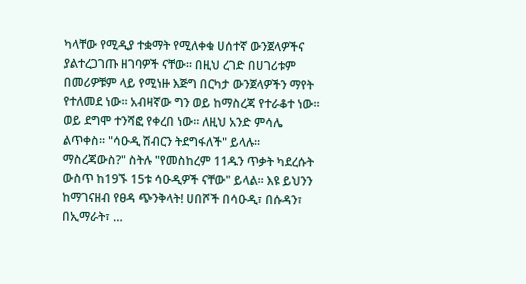ካላቸው የሚዲያ ተቋማት የሚለቀቁ ሀሰተኛ ውንጀላዎችና ያልተረጋገጡ ዘገባዎች ናቸው። በዚህ ረገድ በሀገሪቱም በመሪዎቹም ላይ የሚነዙ እጅግ በርካታ ውንጀላዎችን ማየት የተለመደ ነው። አብዛኛው ግን ወይ ከማስረጃ የተራቆተ ነው። ወይ ደግሞ ተንሻፎ የቀረበ ነው። ለዚህ አንድ ምሳሌ ልጥቀስ። "ሳዑዲ ሽብርን ትደግፋለች" ይላሉ። ማስረጃውስ?" ስትሉ "የመስከረም 11ዱን ጥቃት ካደረሱት ውስጥ ከ19ኙ 15ቱ ሳዑዲዎች ናቸው" ይላል። እዩ ይህንን ከማገናዘብ የፀዳ ጭንቅላት! ሀበሾች በሳዑዲ፣ በሱዳን፣ በኢማራት፣ …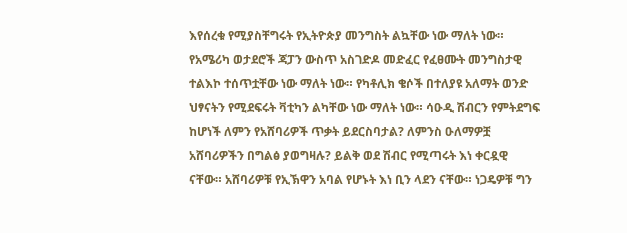እየሰረቁ የሚያስቸግሩት የኢትዮጵያ መንግስት ልኳቸው ነው ማለት ነው። የአሜሪካ ወታደሮች ጃፓን ውስጥ አስገድዶ መድፈር የፈፀሙት መንግስታዊ ተልእኮ ተሰጥቷቸው ነው ማለት ነው። የካቶሊክ ቄሶች በተለያዩ አለማት ወንድ ህፃናትን የሚደፍሩት ቫቲካን ልካቸው ነው ማለት ነው። ሳዑዲ ሽብርን የምትደግፍ ከሆነች ለምን የአሸባሪዎች ጥቃት ይደርስባታል? ለምንስ ዑለማዎቿ አሸባሪዎችን በግልፅ ያወግዛሉ? ይልቅ ወደ ሽብር የሚጣሩት እነ ቀርዷዊ ናቸው። አሸባሪዎቹ የኢኽዋን አባል የሆኑት እነ ቢን ላደን ናቸው። ነጋዴዎቹ ግን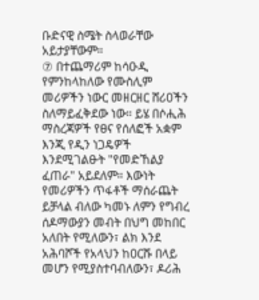ቡድናዊ ስሜት ስላወራቸው አይታያቸውም።
⑦ በተጨማሪም ከሳዑዲ የምንከላከለው የሙስሊም መሪዎችን ነውር መዘርዘር ሸሪዐችን ስለማይፈቅደው ነው። ይሄ በሶሒሕ ማስረጃዎች የፀና የሰለፎች አቋም እንጂ የዲን ነጋዴዎች እንደሚገልፁት "የመድኸልያ ፈጠራ" አይደለም። እውነት የመሪዎችን ጥፋቶች ማሰራጨት ይቻላል ብለው ካመኑ ለምን የግብረ ሰዶማውያን መብት በህግ መከበር አለበት የሚለውን፣ ልክ እንደ አሕባሾች የአላህን ከዐርሹ በላይ መሆን የሚያስተባብለውን፣ ዶሪሕ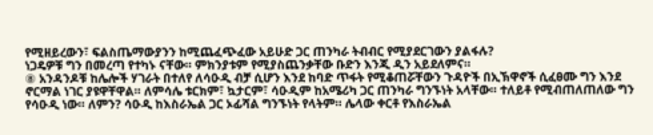የሚዘይረውን፣ ፍልስጤማውያንን ከሚጨፈጭፈው አይሁድ ጋር ጠንካራ ትብብር የሚያደርገውን ያልፋሉ?
ነጋዴዎቹ ግን በመረጣ የተካኑ ናቸው። ምክንያቱም የሚያስጨንቃቸው ቡድን እንጂ ዲን አይደለምና።
⑧ አንዳንዶቹ ከሌሎች ሃገራት በተለየ ለሳዑዲ ብቻ ሲሆን እንደ ከባድ ጥፋት የሚቆጠሯቸውን ጉዳዮች በኢኽዋኖች ሲፈፀሙ ግን እንደ ኖርማል ነገር ያዩዋቸዋል። ለምሳሌ ቱርክም፣ ኳታርም፣ ሳዑዲም ከአሜሪካ ጋር ጠንካራ ግንኙነት አላቸው። ተለይቶ የሚብጠለጠለው ግን የሳዑዲ ነው። ለምን? ሳዑዲ ከእስራኤል ጋር ኦፊሻል ግንኙነት የላትም። ሌላው ቀርቶ የእስራኤል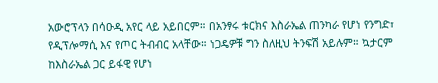አውሮፕላን በሳዑዲ አየር ላይ አይበርም። በአንፃሩ ቱርክና እስራኤል ጠንካራ የሆነ የንግድ፣ የዲፕሎማሲ እና የጦር ትብብር አላቸው። ነጋዴዎቹ ግን ስለዚህ ትንፍሽ አይሉም። ኳታርም ከእስራኤል ጋር ይፋዊ የሆነ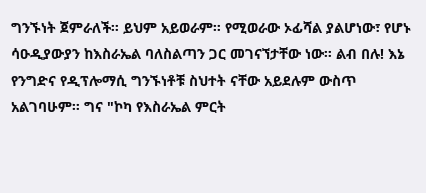ግንኙነት ጀምራለች። ይህም አይወራም። የሚወራው ኦፊሻል ያልሆነው፣ የሆኑ ሳዑዲያውያን ከእስራኤል ባለስልጣን ጋር መገናኘታቸው ነው። ልብ በሉ! እኔ የንግድና የዲፕሎማሲ ግንኙነቶቹ ስህተት ናቸው አይደሉም ውስጥ አልገባሁም። ግና "ኮካ የእስራኤል ምርት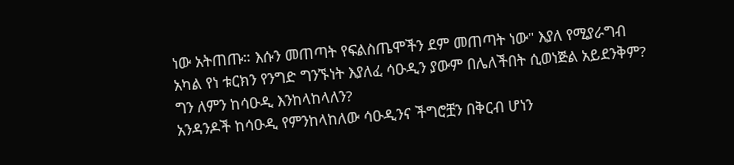ነው አትጠጡ። እሱን መጠጣት የፍልስጤሞችን ደም መጠጣት ነው" እያለ የሚያራግብ አካል የነ ቱርክን የንግድ ግንኙነት እያለፈ ሳዑዲን ያውም በሌለችበት ሲወነጅል አይደንቅም?
ግን ለምን ከሳዑዲ እንከላከላለን?
አንዳንዶች ከሳዑዲ የምንከላከለው ሳዑዲንና ችግሮቿን በቅርብ ሆነን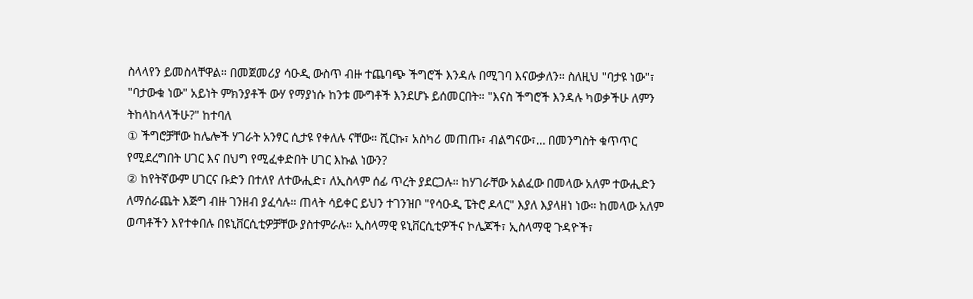ስላላየን ይመስላቸዋል። በመጀመሪያ ሳዑዲ ውስጥ ብዙ ተጨባጭ ችግሮች እንዳሉ በሚገባ እናውቃለን። ስለዚህ "ባታዩ ነው"፣ "ባታውቁ ነው" አይነት ምክንያቶች ውሃ የማያነሱ ከንቱ ሙግቶች እንደሆኑ ይሰመርበት። "እናስ ችግሮች እንዳሉ ካወቃችሁ ለምን ትከላከላላችሁ?" ከተባለ
① ችግሮቻቸው ከሌሎች ሃገራት አንፃር ሲታዩ የቀለሉ ናቸው። ሺርኩ፣ አስካሪ መጠጡ፣ ብልግናው፣… በመንግስት ቁጥጥር የሚደረግበት ሀገር እና በህግ የሚፈቀድበት ሀገር እኩል ነውን?
② ከየትኛውም ሀገርና ቡድን በተለየ ለተውሒድ፣ ለኢስላም ሰፊ ጥረት ያደርጋሉ። ከሃገራቸው አልፈው በመላው አለም ተውሒድን ለማሰራጨት እጅግ ብዙ ገንዘብ ያፈሳሉ። ጠላት ሳይቀር ይህን ተገንዝቦ "የሳዑዲ ፔትሮ ዶላር" እያለ እያላዘነ ነው። ከመላው አለም ወጣቶችን እየተቀበሉ በዩኒቨርሲቲዎቻቸው ያስተምራሉ። ኢስላማዊ ዩኒቨርሲቲዎችና ኮሌጆች፣ ኢስላማዊ ጉዳዮች፣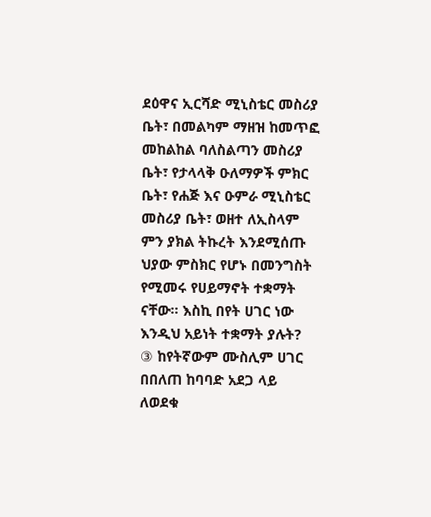ደዕዋና ኢርሻድ ሚኒስቴር መስሪያ ቤት፣ በመልካም ማዘዝ ከመጥፎ መከልከል ባለስልጣን መስሪያ ቤት፣ የታላላቅ ዑለማዎች ምክር ቤት፣ የሐጅ እና ዑምራ ሚኒስቴር መስሪያ ቤት፣ ወዘተ ለኢስላም ምን ያክል ትኩረት እንደሚሰጡ ህያው ምስክር የሆኑ በመንግስት የሚመሩ የሀይማኖት ተቋማት ናቸው። እስኪ በየት ሀገር ነው እንዲህ አይነት ተቋማት ያሉት?
③ ከየትኛውም ሙስሊም ሀገር በበለጠ ከባባድ አደጋ ላይ ለወደቁ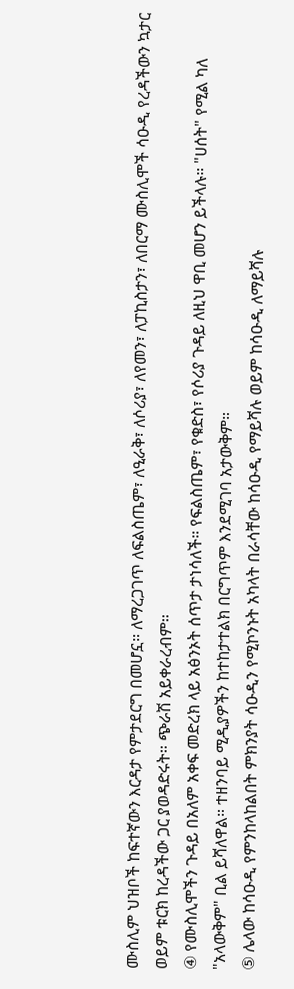ሙስሊም ህዝቦች ከፍተኛውን እርዳታ የምታደርግ በመሆኗ። ለማረጋገጥ ለፍልስጤም፣ ለዒራቅ፣ ለሶሪያ፣ ለየመን፣ ለፓኪስታን፣ ለበርማ ሙስሊሞች ሳዑዲ የረዳችውን ኳታር ወይም ቱርክ ከረዳችው ጋር ያወዳድሩት። ጭራሽ አይቀራረብም።
④ የሙስሊሞችን ጉዳይ በአለም አቀፍ መድረክ ላይ አፅንኦት ሰጥታ ታነሳለች። የፍልስጤም፣ የቁድስ፣ የሶሪያ ጉዳይ ለዚህ ዋቢ መሆን ይችላሉ። "ሀሰት" የሚል ካለ "አላውቅም" ቢል ይሻለዋል። ተዘንባይ ሚዲያዎችን ከተከታተልክ በርግጥም እንደሚገባ አታውቅም።
⑤ ሌላው ከሳዑዲ የምንከላከልበት ምክንያት ሳዑዲን የሚኮንኑት አካላት በራሳቸው ከሳዑዲ የማይሻሉ ወይም ከሳዑዲ ለማይሻሉ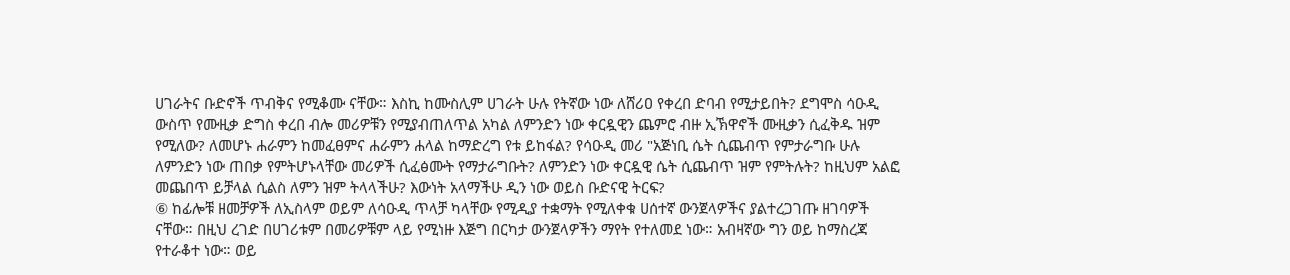ሀገራትና ቡድኖች ጥብቅና የሚቆሙ ናቸው። እስኪ ከሙስሊም ሀገራት ሁሉ የትኛው ነው ለሸሪዐ የቀረበ ድባብ የሚታይበት? ደግሞስ ሳዑዲ ውስጥ የሙዚቃ ድግስ ቀረበ ብሎ መሪዎቹን የሚያብጠለጥል አካል ለምንድን ነው ቀርዷዊን ጨምሮ ብዙ ኢኽዋኖች ሙዚቃን ሲፈቅዱ ዝም የሚለው? ለመሆኑ ሐራምን ከመፈፀምና ሐራምን ሐላል ከማድረግ የቱ ይከፋል? የሳዑዲ መሪ "አጅነቢ ሴት ሲጨብጥ የምታራግቡ ሁሉ ለምንድን ነው ጠበቃ የምትሆኑላቸው መሪዎች ሲፈፅሙት የማታራግቡት? ለምንድን ነው ቀርዷዊ ሴት ሲጨብጥ ዝም የምትሉት? ከዚህም አልፎ መጨበጥ ይቻላል ሲልስ ለምን ዝም ትላላችሁ? እውነት አላማችሁ ዲን ነው ወይስ ቡድናዊ ትርፍ?
⑥ ከፊሎቹ ዘመቻዎች ለኢስላም ወይም ለሳዑዲ ጥላቻ ካላቸው የሚዲያ ተቋማት የሚለቀቁ ሀሰተኛ ውንጀላዎችና ያልተረጋገጡ ዘገባዎች ናቸው። በዚህ ረገድ በሀገሪቱም በመሪዎቹም ላይ የሚነዙ እጅግ በርካታ ውንጀላዎችን ማየት የተለመደ ነው። አብዛኛው ግን ወይ ከማስረጃ የተራቆተ ነው። ወይ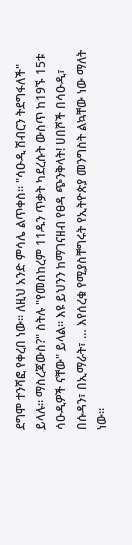ደግሞ ተንሻፎ የቀረበ ነው። ለዚህ አንድ ምሳሌ ልጥቀስ። "ሳዑዲ ሽብርን ትደግፋለች" ይላሉ። ማስረጃውስ?" ስትሉ "የመስከረም 11ዱን ጥቃት ካደረሱት ውስጥ ከ19ኙ 15ቱ ሳዑዲዎች ናቸው" ይላል። እዩ ይህንን ከማገናዘብ የፀዳ ጭንቅላት! ሀበሾች በሳዑዲ፣ በሱዳን፣ በኢማራት፣ … እየሰረቁ የሚያስቸግሩት የኢትዮጵያ መንግስት ልኳቸው ነው ማለት ነው።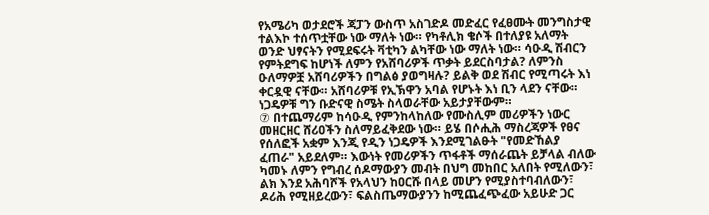የአሜሪካ ወታደሮች ጃፓን ውስጥ አስገድዶ መድፈር የፈፀሙት መንግስታዊ ተልእኮ ተሰጥቷቸው ነው ማለት ነው። የካቶሊክ ቄሶች በተለያዩ አለማት ወንድ ህፃናትን የሚደፍሩት ቫቲካን ልካቸው ነው ማለት ነው። ሳዑዲ ሽብርን የምትደግፍ ከሆነች ለምን የአሸባሪዎች ጥቃት ይደርስባታል? ለምንስ ዑለማዎቿ አሸባሪዎችን በግልፅ ያወግዛሉ? ይልቅ ወደ ሽብር የሚጣሩት እነ ቀርዷዊ ናቸው። አሸባሪዎቹ የኢኽዋን አባል የሆኑት እነ ቢን ላደን ናቸው። ነጋዴዎቹ ግን ቡድናዊ ስሜት ስላወራቸው አይታያቸውም።
⑦ በተጨማሪም ከሳዑዲ የምንከላከለው የሙስሊም መሪዎችን ነውር መዘርዘር ሸሪዐችን ስለማይፈቅደው ነው። ይሄ በሶሒሕ ማስረጃዎች የፀና የሰለፎች አቋም እንጂ የዲን ነጋዴዎች እንደሚገልፁት "የመድኸልያ ፈጠራ" አይደለም። እውነት የመሪዎችን ጥፋቶች ማሰራጨት ይቻላል ብለው ካመኑ ለምን የግብረ ሰዶማውያን መብት በህግ መከበር አለበት የሚለውን፣ ልክ እንደ አሕባሾች የአላህን ከዐርሹ በላይ መሆን የሚያስተባብለውን፣ ዶሪሕ የሚዘይረውን፣ ፍልስጤማውያንን ከሚጨፈጭፈው አይሁድ ጋር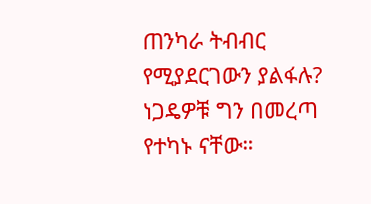ጠንካራ ትብብር የሚያደርገውን ያልፋሉ?
ነጋዴዎቹ ግን በመረጣ የተካኑ ናቸው።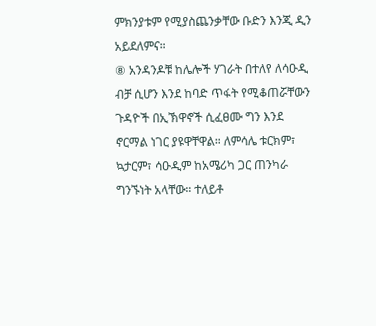ምክንያቱም የሚያስጨንቃቸው ቡድን እንጂ ዲን አይደለምና።
⑧ አንዳንዶቹ ከሌሎች ሃገራት በተለየ ለሳዑዲ ብቻ ሲሆን እንደ ከባድ ጥፋት የሚቆጠሯቸውን ጉዳዮች በኢኽዋኖች ሲፈፀሙ ግን እንደ ኖርማል ነገር ያዩዋቸዋል። ለምሳሌ ቱርክም፣ ኳታርም፣ ሳዑዲም ከአሜሪካ ጋር ጠንካራ ግንኙነት አላቸው። ተለይቶ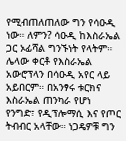የሚብጠለጠለው ግን የሳዑዲ ነው። ለምን? ሳዑዲ ከእስራኤል ጋር ኦፊሻል ግንኙነት የላትም። ሌላው ቀርቶ የእስራኤል አውሮፕላን በሳዑዲ አየር ላይ አይበርም። በአንፃሩ ቱርክና እስራኤል ጠንካራ የሆነ የንግድ፣ የዲፕሎማሲ እና የጦር ትብብር አላቸው። ነጋዴዎቹ ግን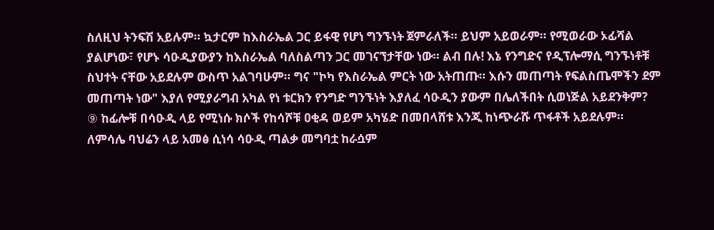ስለዚህ ትንፍሽ አይሉም። ኳታርም ከእስራኤል ጋር ይፋዊ የሆነ ግንኙነት ጀምራለች። ይህም አይወራም። የሚወራው ኦፊሻል ያልሆነው፣ የሆኑ ሳዑዲያውያን ከእስራኤል ባለስልጣን ጋር መገናኘታቸው ነው። ልብ በሉ! እኔ የንግድና የዲፕሎማሲ ግንኙነቶቹ ስህተት ናቸው አይደሉም ውስጥ አልገባሁም። ግና "ኮካ የእስራኤል ምርት ነው አትጠጡ። እሱን መጠጣት የፍልስጤሞችን ደም መጠጣት ነው" እያለ የሚያራግብ አካል የነ ቱርክን የንግድ ግንኙነት እያለፈ ሳዑዲን ያውም በሌለችበት ሲወነጅል አይደንቅም?
⑨ ከፊሎቹ በሳዑዲ ላይ የሚነሱ ክሶች የከሳሾቹ ዐቂዳ ወይም አካሄድ በመበላሸቱ እንጂ ከነጭራሹ ጥፋቶች አይደሉም። ለምሳሌ ባህሬን ላይ አመፅ ሲነሳ ሳዑዲ ጣልቃ መግባቷ ከራሷም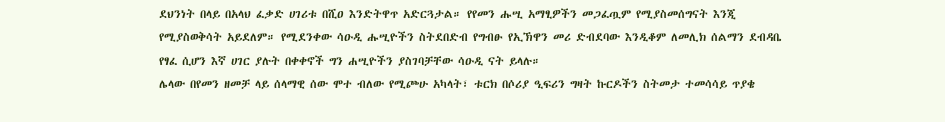ደህንነት በላይ በአላህ ፈቃድ ሀገሪቱ በሺዐ እንድትዋጥ አድርጓታል። የየመን ሑሢ አማፂዎችን መጋፈጧም የሚያስመሰግናት እንጂ የሚያስወቅሳት አይደለም። የሚደንቀው ሳዑዲ ሑሢዮችን ስትደበድብ የግብፁ የኢኽዋን መሪ ድብደባው እንዲቆም ለመሊክ ሰልማን ደብዳቤ የፃፈ ሲሆን እኛ ሀገር ያሉት በቀቀኖች ግን ሐሢዮችን ያስገባቻቸው ሳዑዲ ናት ይላሉ።
ሌላው በየመን ዘመቻ ላይ ሰላማዊ ሰው ሞተ ብለው የሚጮሁ አካላት፣ ቱርክ በሶሪያ ዒፍሪን ግዛት ኩርዶችን ስትመታ ተመሳሳይ ጥያቄ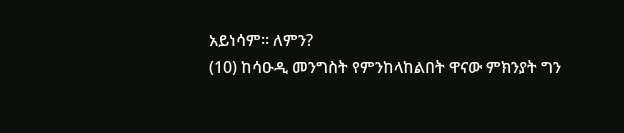አይነሳም። ለምን?
(10) ከሳዑዲ መንግስት የምንከላከልበት ዋናው ምክንያት ግን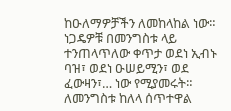ከዑለማዎቻችን ለመከላከል ነው። ነጋዴዎቹ በመንግስቱ ላይ ተንጠላጥለው ቀጥታ ወደነ ኢብኑ ባዝ፣ ወደነ ዑሠይሚን፣ ወደ ፈውዛን፣… ነው የሚያመሩት። ለመንግስቱ ከለላ ሰጥተዋል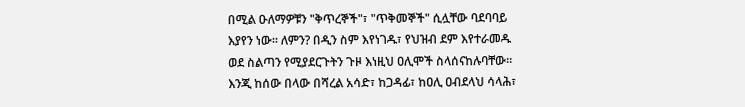በሚል ዑለማዎቹን "ቅጥረኞች"፣ "ጥቅመኞች" ሲሏቸው ባደባባይ እያየን ነው። ለምን? በዲን ስም እየነገዱ፣ የህዝብ ደም እየተራመዱ ወደ ስልጣን የሚያደርጉትን ጉዞ እነዚህ ዐሊሞች ስላሰናከሉባቸው። እንጂ ከሰው በላው በሻረል አሳድ፣ ከጋዳፊ፣ ከዐሊ ዐብደላህ ሳላሕ፣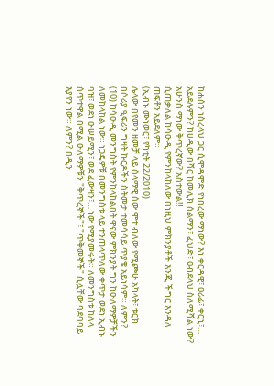ከሐሰን ነስረላህ ጋር ሲሞዳሞድ የነበረው ማነው? እነ ቀርዳዊ፣ ዐሪፊ፣ ቀርኒ፣… አይደሉምን? ከሀዲው በሻር ከመሊክ ሰልማን፣ ፈህድ፣ ዐብደላህ ስለሚሻል ነው? አሁንስ ማነው ቅጥረኛው? አስተውል‼
ሲጠቃለል ከሳዑዲ የምንከላከለው በነዚህ ምክንያቶች እንጂ ችግር እንዳለ ጠፍቶን አይደለም።
(ኢብኑ ሙነወር፣ የካቲት 22/2010)
ሌላው በየመን ዘመቻ ላይ ሰላማዊ ሰው ሞተ ብለው የሚጮሁ አካላት፣ ቱርክ በሶሪያ ዒፍሪን ግዛት ኩርዶችን ስትመታ ተመሳሳይ ጥያቄ አይነሳም። ለምን?
(10) ከሳዑዲ መንግስት የምንከላከልበት ዋናው ምክንያት ግን ከዑለማዎቻችን ለመከላከል ነው። ነጋዴዎቹ በመንግስቱ ላይ ተንጠላጥለው ቀጥታ ወደነ ኢብኑ ባዝ፣ ወደነ ዑሠይሚን፣ ወደ ፈውዛን፣… ነው የሚያመሩት። ለመንግስቱ ከለላ ሰጥተዋል በሚል ዑለማዎቹን "ቅጥረኞች"፣ "ጥቅመኞች" ሲሏቸው ባደባባይ እያየን ነው። ለምን? በዲን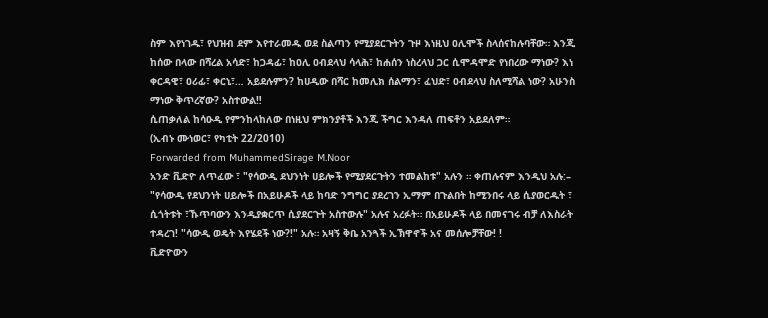ስም እየነገዱ፣ የህዝብ ደም እየተራመዱ ወደ ስልጣን የሚያደርጉትን ጉዞ እነዚህ ዐሊሞች ስላሰናከሉባቸው። እንጂ ከሰው በላው በሻረል አሳድ፣ ከጋዳፊ፣ ከዐሊ ዐብደላህ ሳላሕ፣ ከሐሰን ነስረላህ ጋር ሲሞዳሞድ የነበረው ማነው? እነ ቀርዳዊ፣ ዐሪፊ፣ ቀርኒ፣… አይደሉምን? ከሀዲው በሻር ከመሊክ ሰልማን፣ ፈህድ፣ ዐብደላህ ስለሚሻል ነው? አሁንስ ማነው ቅጥረኛው? አስተውል‼
ሲጠቃለል ከሳዑዲ የምንከላከለው በነዚህ ምክንያቶች እንጂ ችግር እንዳለ ጠፍቶን አይደለም።
(ኢብኑ ሙነወር፣ የካቲት 22/2010)
Forwarded from MuhammedSirage M.Noor
አንድ ቪድዮ ለጥፈው ፣ "የሳውዲ ደህንነት ሀይሎች የሚያደርጉትን ተመልከቱ" አሉን ። ቀጠሉናም እንዲህ አሉ:– "የሳውዲ የደህንነት ሀይሎች በአይሁዶች ላይ ከባድ ንግግር ያደረገን ኢማም በጉልበት ከሚንበሩ ላይ ሲያወርዱት ፣ ሲጎትቱት ፣ኹጥባውን እንዲያቋርጥ ሲያደርጉት አስተውሉ" አሉና አረፉት። በአይሁዶች ላይ በመናገሩ ብቻ ለእስራት ተዳረገ! "ሳውዲ ወዴት እየሄደች ነው?!" አሉ። አዛኝ ቅቤ አንጓች ኢኽዋኖች አና መሰሎቻቸው! !
ቪድዮውን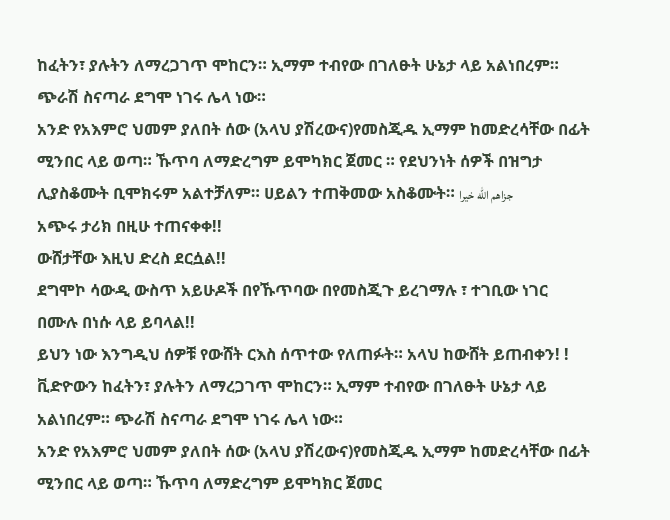ከፈትን፣ ያሉትን ለማረጋገጥ ሞከርን። ኢማም ተብየው በገለፁት ሁኔታ ላይ አልነበረም። ጭራሽ ስናጣራ ደግሞ ነገሩ ሌላ ነው።
አንድ የአእምሮ ህመም ያለበት ሰው (አላህ ያሽረውና)የመስጂዱ ኢማም ከመድረሳቸው በፊት ሚንበር ላይ ወጣ። ኹጥባ ለማድረግም ይሞካክር ጀመር ። የደህንነት ሰዎች በዝግታ ሊያስቆሙት ቢሞክሩም አልተቻለም። ሀይልን ተጠቅመው አስቆሙት። جزاهم الله خيرا
አጭሩ ታሪክ በዚሁ ተጠናቀቀ!!
ውሸታቸው እዚህ ድረስ ደርሷል!!
ደግሞኮ ሳውዲ ውስጥ አይሁዶች በየኹጥባው በየመስጂጉ ይረገማሉ ፣ ተገቢው ነገር በሙሉ በነሱ ላይ ይባላል!!
ይህን ነው እንግዲህ ሰዎቹ የውሸት ርእስ ሰጥተው የለጠፉት። አላህ ከውሸት ይጠብቀን! !
ቪድዮውን ከፈትን፣ ያሉትን ለማረጋገጥ ሞከርን። ኢማም ተብየው በገለፁት ሁኔታ ላይ አልነበረም። ጭራሽ ስናጣራ ደግሞ ነገሩ ሌላ ነው።
አንድ የአእምሮ ህመም ያለበት ሰው (አላህ ያሽረውና)የመስጂዱ ኢማም ከመድረሳቸው በፊት ሚንበር ላይ ወጣ። ኹጥባ ለማድረግም ይሞካክር ጀመር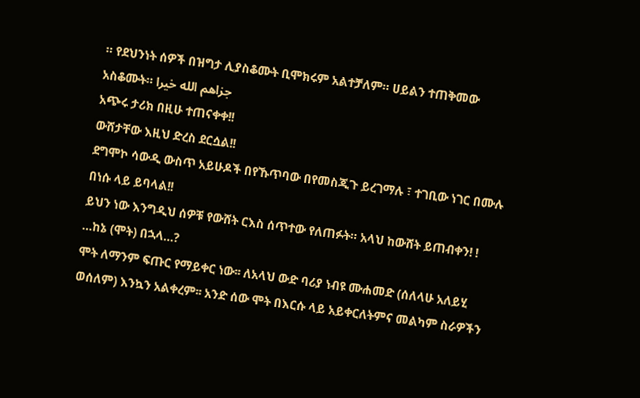። የደህንነት ሰዎች በዝግታ ሊያስቆሙት ቢሞክሩም አልተቻለም። ሀይልን ተጠቅመው አስቆሙት። جزاهم الله خيرا
አጭሩ ታሪክ በዚሁ ተጠናቀቀ!!
ውሸታቸው እዚህ ድረስ ደርሷል!!
ደግሞኮ ሳውዲ ውስጥ አይሁዶች በየኹጥባው በየመስጂጉ ይረገማሉ ፣ ተገቢው ነገር በሙሉ በነሱ ላይ ይባላል!!
ይህን ነው እንግዲህ ሰዎቹ የውሸት ርእስ ሰጥተው የለጠፉት። አላህ ከውሸት ይጠብቀን! !
…ከኔ (ሞት) በኋላ…?
ሞት ለማንም ፍጡር የማይቀር ነው፡፡ ለአላህ ውድ ባሪያ ነብዩ ሙሐመድ (ሰለላሁ አለይሂ ወሰለም) እንኳን አልቀረም፡፡ አንድ ሰው ሞት በእርሱ ላይ አይቀርለትምና መልካም ስራዎችን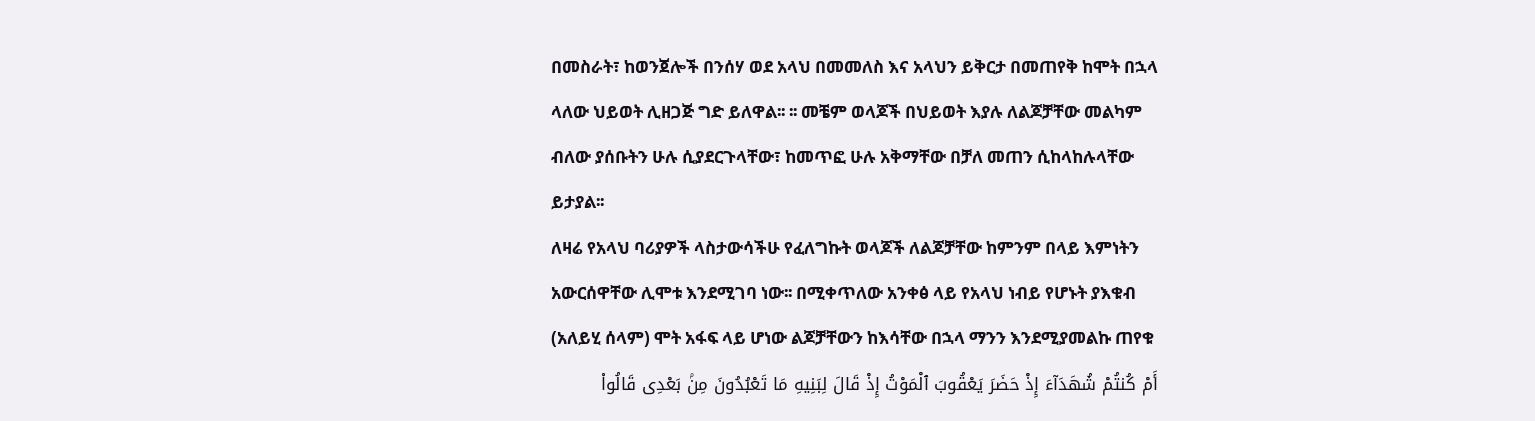በመስራት፣ ከወንጀሎች በንሰሃ ወደ አላህ በመመለስ እና አላህን ይቅርታ በመጠየቅ ከሞት በኋላ ላለው ህይወት ሊዘጋጅ ግድ ይለዋል፡፡ ፡፡ መቼም ወላጆች በህይወት እያሉ ለልጆቻቸው መልካም ብለው ያሰቡትን ሁሉ ሲያደርጉላቸው፣ ከመጥፎ ሁሉ አቅማቸው በቻለ መጠን ሲከላከሉላቸው ይታያል፡፡
ለዛሬ የአላህ ባሪያዎች ላስታውሳችሁ የፈለግኩት ወላጆች ለልጆቻቸው ከምንም በላይ እምነትን አውርሰዋቸው ሊሞቱ እንደሚገባ ነው፡፡ በሚቀጥለው አንቀፅ ላይ የአላህ ነብይ የሆኑት ያእቁብ (አለይሂ ሰላም) ሞት አፋፍ ላይ ሆነው ልጆቻቸውን ከእሳቸው በኋላ ማንን እንደሚያመልኩ ጠየቁ
أَمْ كُنتُمْ شُهَدَآءَ إِذْ حَضَرَ يَعْقُوبَ ٱلْمَوْتُ إِذْ قَالَ لِبَنِيهِ مَا تَعْبُدُونَ مِنۢ بَعْدِى قَالُوا۟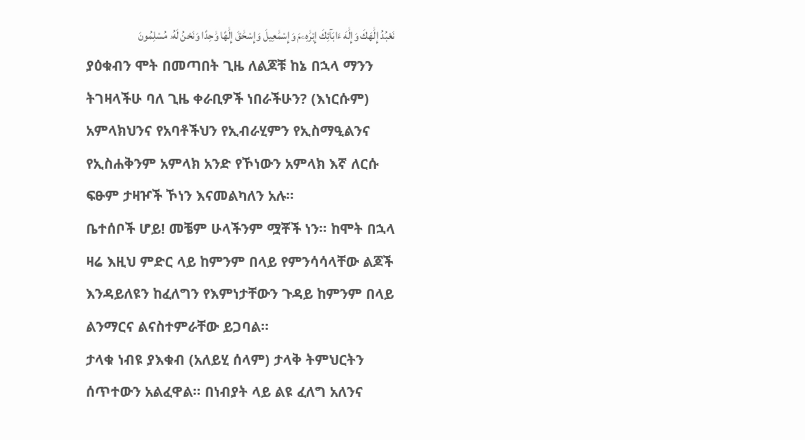نَعْبُدُ إِلَٰهَكَ وَإِلَٰهَ ءَابَآئِكَ إِبْرَٰهِۦمَ وَإِسْمَٰعِيلَ وَإِسْحَٰقَ إِلَٰهًا وَٰحِدًا وَنَحْنُ لَهُۥ مُسْلِمُونَ
ያዕቁብን ሞት በመጣበት ጊዜ ለልጆቹ ከኔ በኋላ ማንን ትገዛላችሁ ባለ ጊዜ ቀራቢዎች ነበራችሁን? (እነርሱም) አምላክህንና የአባቶችህን የኢብራሂምን የኢስማዒልንና የኢስሐቅንም አምላክ አንድ የኾነውን አምላክ እኛ ለርሱ ፍፁም ታዛዦች ኾነን እናመልካለን አሉ፡፡
ቤተሰቦች ሆይ! መቼም ሁላችንም ሟቾች ነን፡፡ ከሞት በኋላ ዛሬ እዚህ ምድር ላይ ከምንም በላይ የምንሳሳላቸው ልጆች እንዳይለዩን ከፈለግን የእምነታቸውን ጉዳይ ከምንም በላይ ልንማርና ልናስተምራቸው ይጋባል፡፡
ታላቁ ነብዩ ያእቁብ (አለይሂ ሰላም) ታላቅ ትምህርትን ሰጥተውን አልፈዋል፡፡ በነብያት ላይ ልዩ ፈለግ አለንና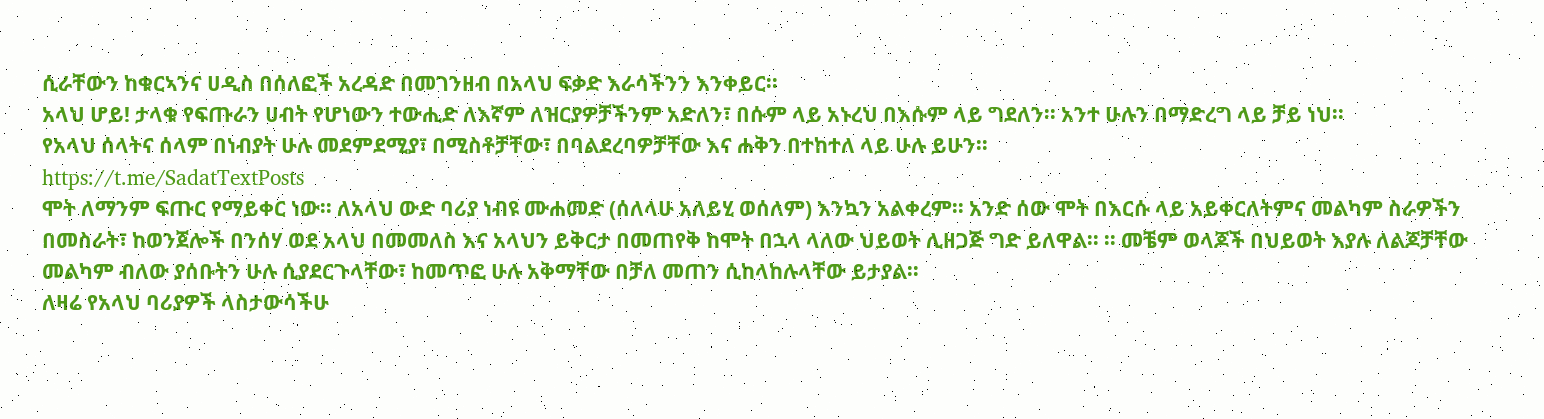ሲራቸውን ከቁርኣንና ሀዲስ በሰለፎች አረዳድ በመገንዘብ በአላህ ፍቃድ እራሳችንን እንቀይር፡፡
አላህ ሆይ! ታላቁ የፍጡራን ሀብት የሆነውን ተውሒድ ለእኛም ለዝርያዎቻችንም አድለን፣ በሱም ላይ አኑረህ በእሱም ላይ ግደለን፡፡ አንተ ሁሉን በማድረግ ላይ ቻይ ነህ፡፡
የአላህ ሰላትና ሰላም በነብያት ሁሉ መደምደሚያ፣ በሚስቶቻቸው፣ በባልደረባዎቻቸው እና ሐቅን በተከተለ ላይ ሁሉ ይሁን፡፡
https://t.me/SadatTextPosts
ሞት ለማንም ፍጡር የማይቀር ነው፡፡ ለአላህ ውድ ባሪያ ነብዩ ሙሐመድ (ሰለላሁ አለይሂ ወሰለም) እንኳን አልቀረም፡፡ አንድ ሰው ሞት በእርሱ ላይ አይቀርለትምና መልካም ስራዎችን በመስራት፣ ከወንጀሎች በንሰሃ ወደ አላህ በመመለስ እና አላህን ይቅርታ በመጠየቅ ከሞት በኋላ ላለው ህይወት ሊዘጋጅ ግድ ይለዋል፡፡ ፡፡ መቼም ወላጆች በህይወት እያሉ ለልጆቻቸው መልካም ብለው ያሰቡትን ሁሉ ሲያደርጉላቸው፣ ከመጥፎ ሁሉ አቅማቸው በቻለ መጠን ሲከላከሉላቸው ይታያል፡፡
ለዛሬ የአላህ ባሪያዎች ላስታውሳችሁ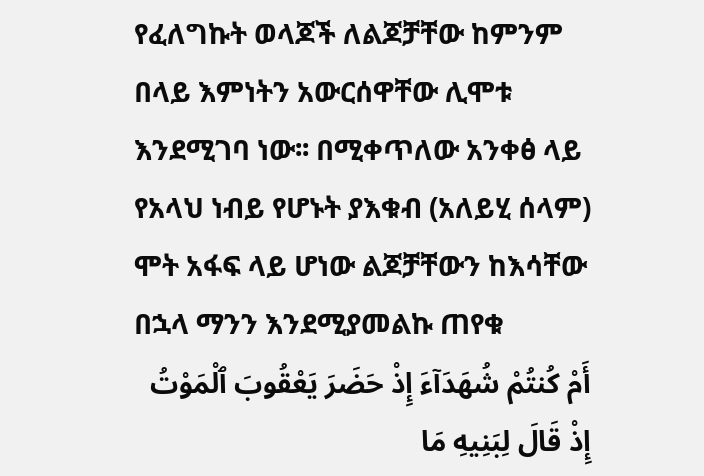የፈለግኩት ወላጆች ለልጆቻቸው ከምንም በላይ እምነትን አውርሰዋቸው ሊሞቱ እንደሚገባ ነው፡፡ በሚቀጥለው አንቀፅ ላይ የአላህ ነብይ የሆኑት ያእቁብ (አለይሂ ሰላም) ሞት አፋፍ ላይ ሆነው ልጆቻቸውን ከእሳቸው በኋላ ማንን እንደሚያመልኩ ጠየቁ
أَمْ كُنتُمْ شُهَدَآءَ إِذْ حَضَرَ يَعْقُوبَ ٱلْمَوْتُ إِذْ قَالَ لِبَنِيهِ مَا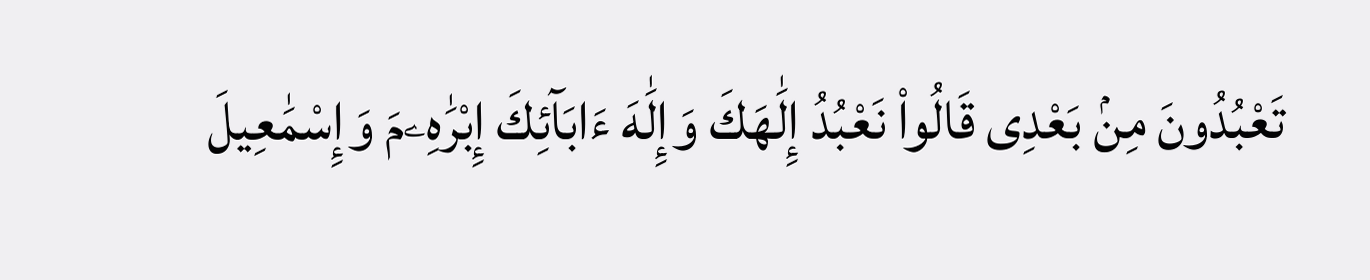تَعْبُدُونَ مِنۢ بَعْدِى قَالُوا۟ نَعْبُدُ إِلَٰهَكَ وَإِلَٰهَ ءَابَآئِكَ إِبْرَٰهِۦمَ وَإِسْمَٰعِيلَ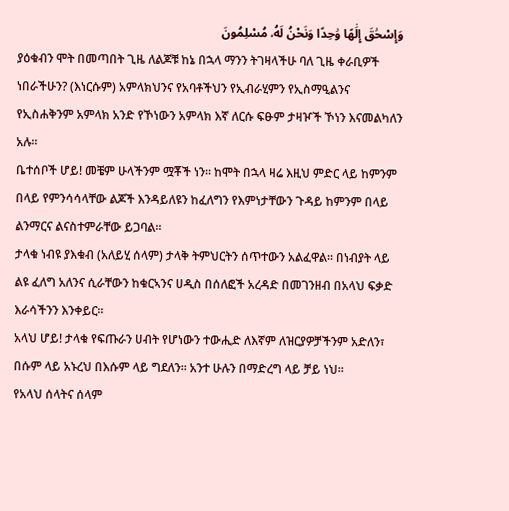وَإِسْحَٰقَ إِلَٰهًا وَٰحِدًا وَنَحْنُ لَهُۥ مُسْلِمُونَ
ያዕቁብን ሞት በመጣበት ጊዜ ለልጆቹ ከኔ በኋላ ማንን ትገዛላችሁ ባለ ጊዜ ቀራቢዎች ነበራችሁን? (እነርሱም) አምላክህንና የአባቶችህን የኢብራሂምን የኢስማዒልንና የኢስሐቅንም አምላክ አንድ የኾነውን አምላክ እኛ ለርሱ ፍፁም ታዛዦች ኾነን እናመልካለን አሉ፡፡
ቤተሰቦች ሆይ! መቼም ሁላችንም ሟቾች ነን፡፡ ከሞት በኋላ ዛሬ እዚህ ምድር ላይ ከምንም በላይ የምንሳሳላቸው ልጆች እንዳይለዩን ከፈለግን የእምነታቸውን ጉዳይ ከምንም በላይ ልንማርና ልናስተምራቸው ይጋባል፡፡
ታላቁ ነብዩ ያእቁብ (አለይሂ ሰላም) ታላቅ ትምህርትን ሰጥተውን አልፈዋል፡፡ በነብያት ላይ ልዩ ፈለግ አለንና ሲራቸውን ከቁርኣንና ሀዲስ በሰለፎች አረዳድ በመገንዘብ በአላህ ፍቃድ እራሳችንን እንቀይር፡፡
አላህ ሆይ! ታላቁ የፍጡራን ሀብት የሆነውን ተውሒድ ለእኛም ለዝርያዎቻችንም አድለን፣ በሱም ላይ አኑረህ በእሱም ላይ ግደለን፡፡ አንተ ሁሉን በማድረግ ላይ ቻይ ነህ፡፡
የአላህ ሰላትና ሰላም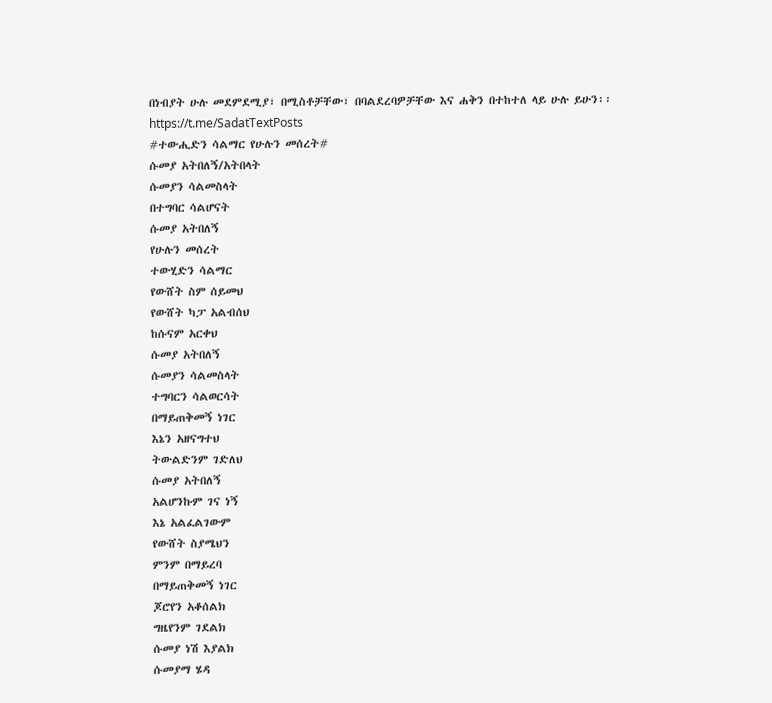በነብያት ሁሉ መደምደሚያ፣ በሚስቶቻቸው፣ በባልደረባዎቻቸው እና ሐቅን በተከተለ ላይ ሁሉ ይሁን፡፡
https://t.me/SadatTextPosts
#ተውሒድን ሳልማር የሁሉን መሰረት#
ሱመያ አትበለኝ/አትበላት
ሱመያን ሳልመስላት
በተግባር ሳልሆናት
ሱመያ አትበለኝ
የሁሉን መሰረት
ተውሂድን ሳልማር
የውሸት ስም ሰይመህ
የውሸት ካፓ አልብሰህ
ከሱናም አርቀህ
ሱመያ አትበለኝ
ሱመያን ሳልመስላት
ተግባርን ሳልወርሳት
በማይጠቅመኝ ነገር
እኔን አዘናግተህ
ትውልድንም ገድለህ
ሱመያ አትበለኝ
አልሆንኩም ገና ነኝ
እኔ አልፈልገውም
የውሸት ስያሜህን
ምንም በማይረባ
በማይጠቅመኝ ነገር
ጆሮየን አቆሰልክ
ግዜየንም ገደልክ
ሱመያ ነሽ እያልክ
ሱመያማ ሄዳ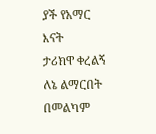ያች የአማር እናት
ታሪክዋ ቀረልኝ
ለኔ ልማርበት
በመልካም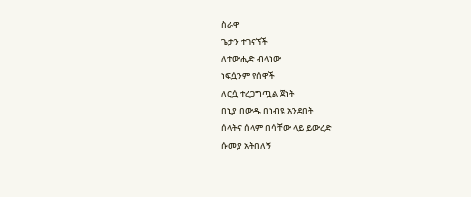ስራዋ
ጌታን ተገናኘች
ለተውሒድ ብላነው
ነፍሷንም የሰዋች
ለርሷ ተረጋግጧል ጀነት
በኒያ በውዱ በነብዩ አንደበት
ሰላትና ሰላም በሳቸው ላይ ይውረድ
ሱመያ አትበለኝ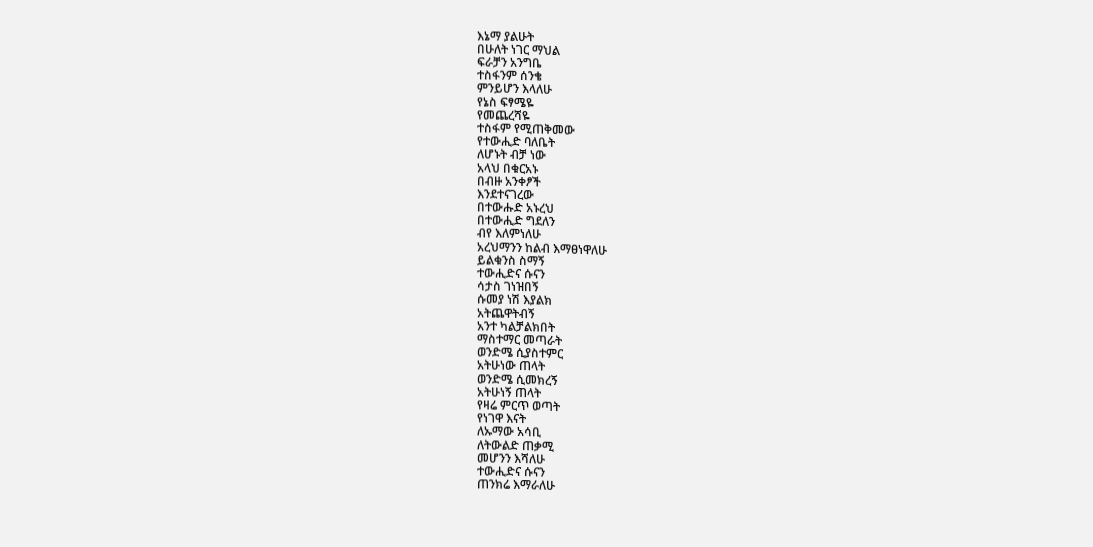እኔማ ያልሁት
በሁለት ነገር ማህል
ፍራቻን አንግቤ
ተስፋንም ሰንቄ
ምንይሆን እላለሁ
የኔስ ፍፃሜዬ
የመጨረሻዬ
ተስፋም የሚጠቅመው
የተውሒድ ባለቤት
ለሆኑት ብቻ ነው
አላህ በቁርአኑ
በብዙ አንቀፆች
እንደተናገረው
በተውሑድ አኑረህ
በተውሒድ ግደለን
ብየ እለምነለሁ
አረህማንን ከልብ እማፀነዋለሁ
ይልቁንስ ስማኝ
ተውሒድና ሱናን
ሳታስ ገነዝበኝ
ሱመያ ነሽ እያልክ
አትጨዋትብኝ
አንተ ካልቻልክበት
ማስተማር መጣራት
ወንድሜ ሲያስተምር
አትሁነው ጠላት
ወንድሜ ሲመክረኝ
አትሁነኝ ጠላት
የዛሬ ምርጥ ወጣት
የነገዋ እናት
ለኡማው አሳቢ
ለትውልድ ጠቃሚ
መሆንን እሻለሁ
ተውሒድና ሱናን
ጠንክሬ እማራለሁ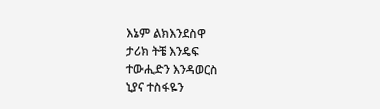እኔም ልክእንደስዋ
ታሪክ ትቼ እንዴፍ
ተውሒድን እንዳወርስ
ኒያና ተስፋዬን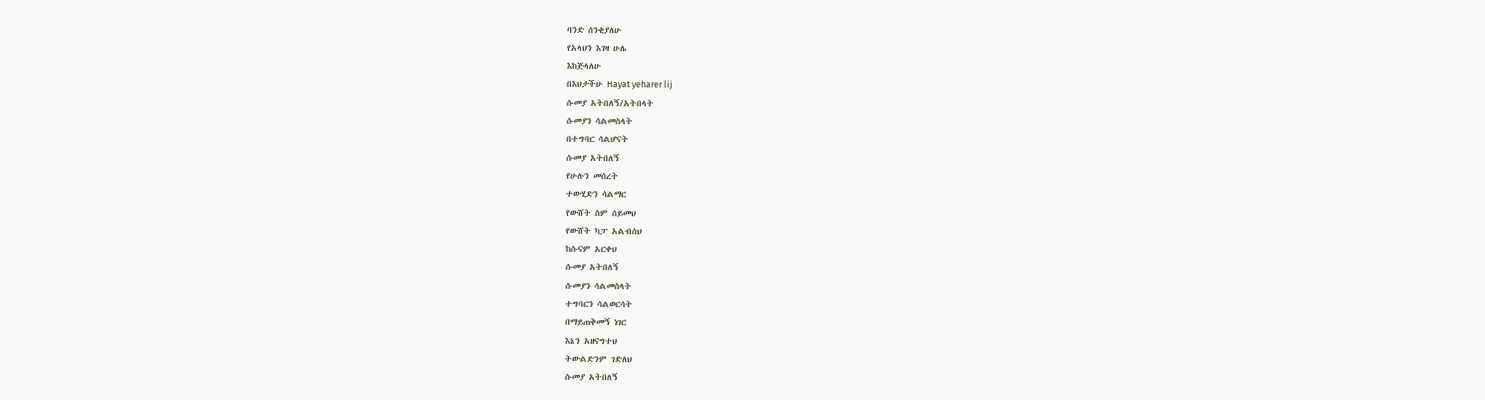ባንድ ሰንቂያለሁ
የአላህን እገዛ ሁሌ
እከጅላለሁ
በእህታችሁ Hayat yeharer lij
ሱመያ አትበለኝ/አትበላት
ሱመያን ሳልመስላት
በተግባር ሳልሆናት
ሱመያ አትበለኝ
የሁሉን መሰረት
ተውሂድን ሳልማር
የውሸት ስም ሰይመህ
የውሸት ካፓ አልብሰህ
ከሱናም አርቀህ
ሱመያ አትበለኝ
ሱመያን ሳልመስላት
ተግባርን ሳልወርሳት
በማይጠቅመኝ ነገር
እኔን አዘናግተህ
ትውልድንም ገድለህ
ሱመያ አትበለኝ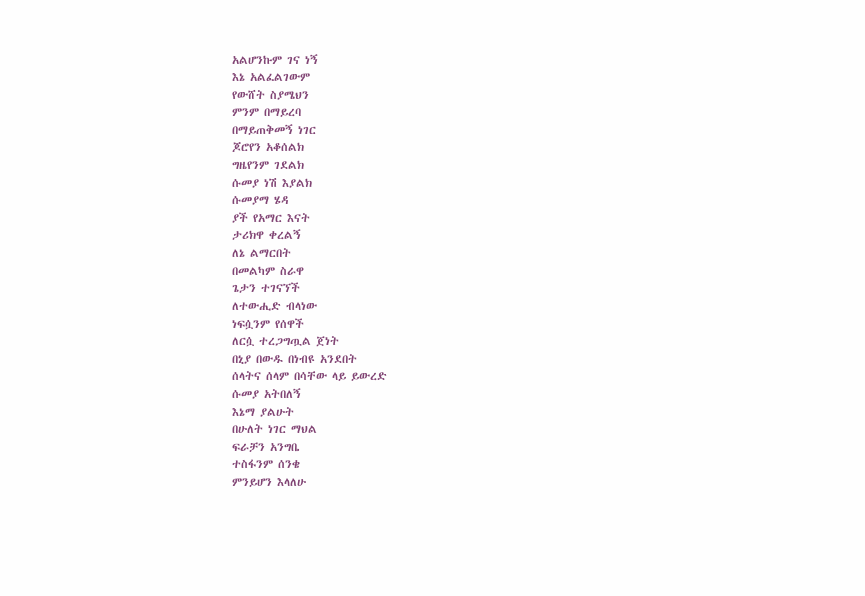አልሆንኩም ገና ነኝ
እኔ አልፈልገውም
የውሸት ስያሜህን
ምንም በማይረባ
በማይጠቅመኝ ነገር
ጆሮየን አቆሰልክ
ግዜየንም ገደልክ
ሱመያ ነሽ እያልክ
ሱመያማ ሄዳ
ያች የአማር እናት
ታሪክዋ ቀረልኝ
ለኔ ልማርበት
በመልካም ስራዋ
ጌታን ተገናኘች
ለተውሒድ ብላነው
ነፍሷንም የሰዋች
ለርሷ ተረጋግጧል ጀነት
በኒያ በውዱ በነብዩ አንደበት
ሰላትና ሰላም በሳቸው ላይ ይውረድ
ሱመያ አትበለኝ
እኔማ ያልሁት
በሁለት ነገር ማህል
ፍራቻን አንግቤ
ተስፋንም ሰንቄ
ምንይሆን እላለሁ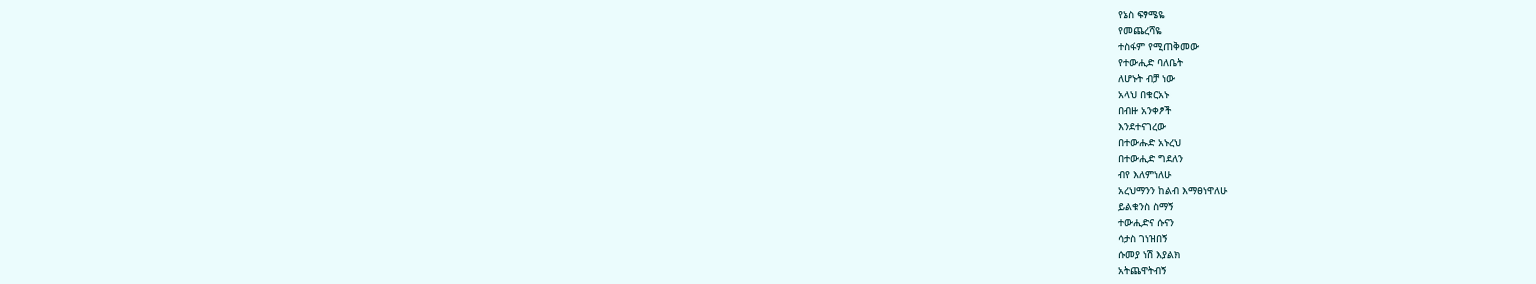የኔስ ፍፃሜዬ
የመጨረሻዬ
ተስፋም የሚጠቅመው
የተውሒድ ባለቤት
ለሆኑት ብቻ ነው
አላህ በቁርአኑ
በብዙ አንቀፆች
እንደተናገረው
በተውሑድ አኑረህ
በተውሒድ ግደለን
ብየ እለምነለሁ
አረህማንን ከልብ እማፀነዋለሁ
ይልቁንስ ስማኝ
ተውሒድና ሱናን
ሳታስ ገነዝበኝ
ሱመያ ነሽ እያልክ
አትጨዋትብኝ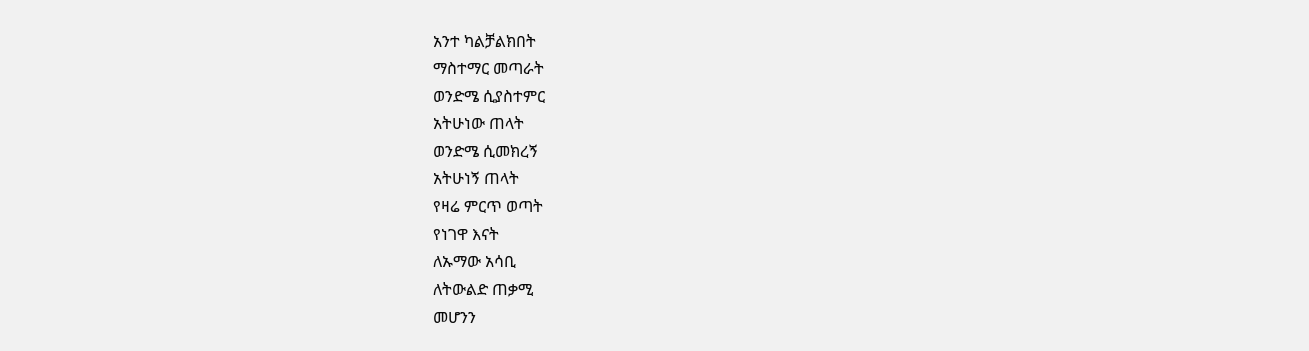አንተ ካልቻልክበት
ማስተማር መጣራት
ወንድሜ ሲያስተምር
አትሁነው ጠላት
ወንድሜ ሲመክረኝ
አትሁነኝ ጠላት
የዛሬ ምርጥ ወጣት
የነገዋ እናት
ለኡማው አሳቢ
ለትውልድ ጠቃሚ
መሆንን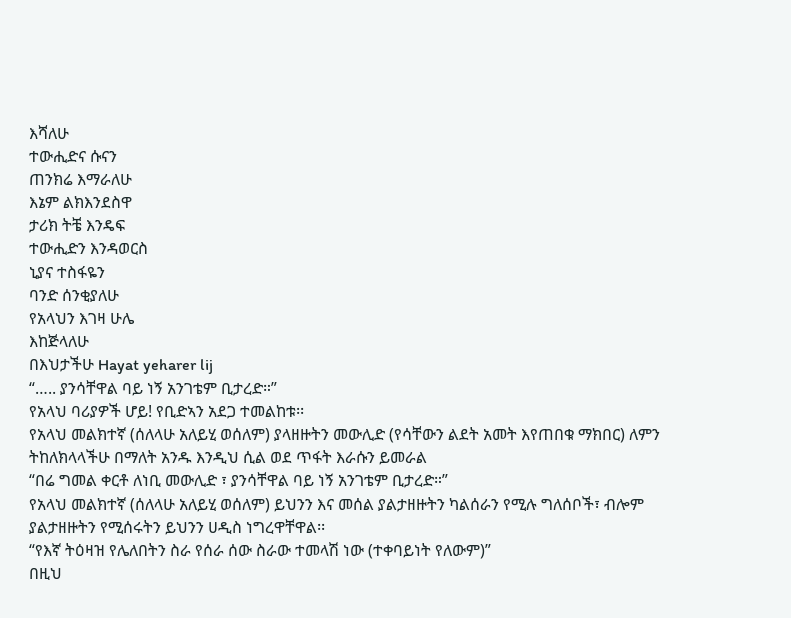እሻለሁ
ተውሒድና ሱናን
ጠንክሬ እማራለሁ
እኔም ልክእንደስዋ
ታሪክ ትቼ እንዴፍ
ተውሒድን እንዳወርስ
ኒያና ተስፋዬን
ባንድ ሰንቂያለሁ
የአላህን እገዛ ሁሌ
እከጅላለሁ
በእህታችሁ Hayat yeharer lij
“….. ያንሳቸዋል ባይ ነኝ አንገቴም ቢታረድ።”
የአላህ ባሪያዎች ሆይ! የቢድኣን አደጋ ተመልከቱ፡፡
የአላህ መልክተኛ (ሰለላሁ አለይሂ ወሰለም) ያላዘዙትን መውሊድ (የሳቸውን ልደት አመት እየጠበቁ ማክበር) ለምን ትከለክላላችሁ በማለት አንዱ እንዲህ ሲል ወደ ጥፋት እራሱን ይመራል
“በሬ ግመል ቀርቶ ለነቢ መውሊድ ፣ ያንሳቸዋል ባይ ነኝ አንገቴም ቢታረድ።”
የአላህ መልክተኛ (ሰለላሁ አለይሂ ወሰለም) ይህንን እና መሰል ያልታዘዙትን ካልሰራን የሚሉ ግለሰቦች፣ ብሎም ያልታዘዙትን የሚሰሩትን ይህንን ሀዲስ ነግረዋቸዋል፡፡
“የእኛ ትዕዛዝ የሌለበትን ስራ የሰራ ሰው ስራው ተመላሽ ነው (ተቀባይነት የለውም)”
በዚህ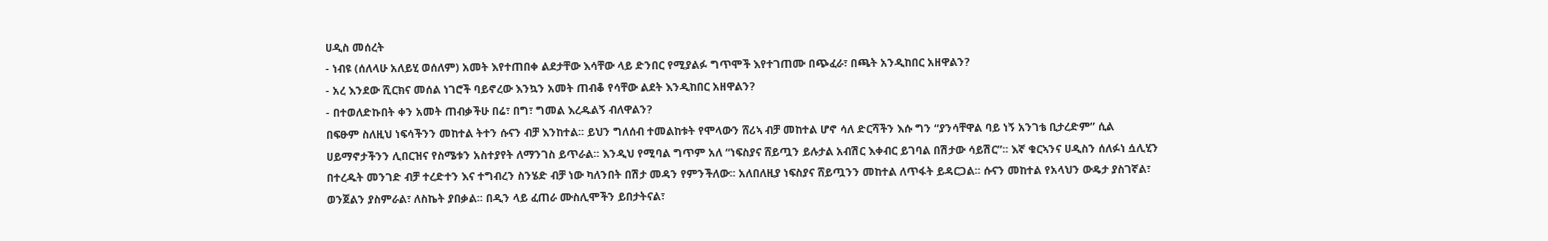ሀዲስ መሰረት
- ነብዩ (ሰለላሁ አለይሂ ወሰለም) አመት እየተጠበቀ ልደታቸው እሳቸው ላይ ድንበር የሚያልፉ ግጥሞች እየተገጠሙ በጭፈራ፣ በጫት አንዲከበር አዘዋልን?
- አረ እንደው ሺርክና መሰል ነገሮች ባይኖረው እንኳን አመት ጠብቆ የሳቸው ልደት እንዲከበር አዘዋልን?
- በተወለድኩበት ቀን አመት ጠብቃችሁ በሬ፣ በግ፣ ግመል እረዱልኝ ብለዋልን?
በፍፁም ስለዚህ ነፍሳችንን መከተል ትተን ሱናን ብቻ እንከተል፡፡ ይህን ግለሰብ ተመልከቱት የሞላውን ሸሪኣ ብቻ መከተል ሆኖ ሳለ ድርሻችን እሱ ግን “ያንሳቸዋል ባይ ነኝ አንገቴ ቢታረድም” ሲል ሀይማኖታችንን ሊበርዝና የስሜቱን አስተያየት ለማንገስ ይጥራል፡፡ እንዲህ የሚባል ግጥም አለ “ነፍስያና ሸይጧን ይሉታል አብሽር እቀብር ይገባል በሽታው ሳይሽር”፡፡ እኛ ቁርኣንና ሀዲስን ሰለፉነ ሷሊሂን በተረዱት መንገድ ብቻ ተረድተን እና ተግብረን ስንሄድ ብቻ ነው ካለንበት በሽታ መዳን የምንችለው፡፡ አለበለዚያ ነፍስያና ሸይጧንን መከተል ለጥፋት ይዳርጋል፡፡ ሱናን መከተል የአላህን ውዴታ ያስገኛል፣ ወንጀልን ያስምራል፣ ለስኬት ያበቃል፡፡ በዲን ላይ ፈጠራ ሙስሊሞችን ይበታትናል፣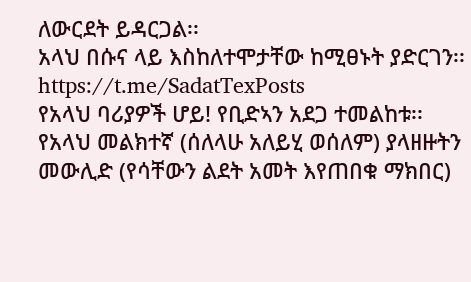ለውርደት ይዳርጋል፡፡
አላህ በሱና ላይ እስከለተሞታቸው ከሚፀኑት ያድርገን፡፡
https://t.me/SadatTexPosts
የአላህ ባሪያዎች ሆይ! የቢድኣን አደጋ ተመልከቱ፡፡
የአላህ መልክተኛ (ሰለላሁ አለይሂ ወሰለም) ያላዘዙትን መውሊድ (የሳቸውን ልደት አመት እየጠበቁ ማክበር)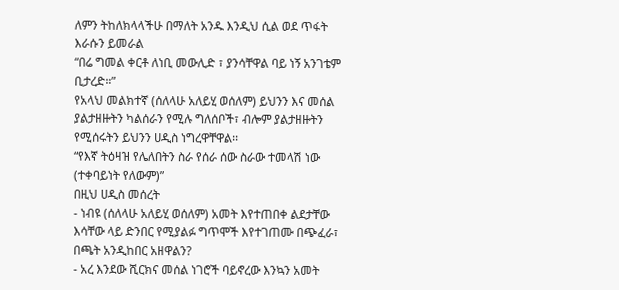ለምን ትከለክላላችሁ በማለት አንዱ እንዲህ ሲል ወደ ጥፋት እራሱን ይመራል
“በሬ ግመል ቀርቶ ለነቢ መውሊድ ፣ ያንሳቸዋል ባይ ነኝ አንገቴም ቢታረድ።”
የአላህ መልክተኛ (ሰለላሁ አለይሂ ወሰለም) ይህንን እና መሰል ያልታዘዙትን ካልሰራን የሚሉ ግለሰቦች፣ ብሎም ያልታዘዙትን የሚሰሩትን ይህንን ሀዲስ ነግረዋቸዋል፡፡
“የእኛ ትዕዛዝ የሌለበትን ስራ የሰራ ሰው ስራው ተመላሽ ነው (ተቀባይነት የለውም)”
በዚህ ሀዲስ መሰረት
- ነብዩ (ሰለላሁ አለይሂ ወሰለም) አመት እየተጠበቀ ልደታቸው እሳቸው ላይ ድንበር የሚያልፉ ግጥሞች እየተገጠሙ በጭፈራ፣ በጫት አንዲከበር አዘዋልን?
- አረ እንደው ሺርክና መሰል ነገሮች ባይኖረው እንኳን አመት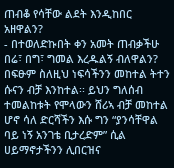ጠብቆ የሳቸው ልደት እንዲከበር አዘዋልን?
- በተወለድኩበት ቀን አመት ጠብቃችሁ በሬ፣ በግ፣ ግመል እረዱልኝ ብለዋልን?
በፍፁም ስለዚህ ነፍሳችንን መከተል ትተን ሱናን ብቻ እንከተል፡፡ ይህን ግለሰብ ተመልከቱት የሞላውን ሸሪኣ ብቻ መከተል ሆኖ ሳለ ድርሻችን እሱ ግን “ያንሳቸዋል ባይ ነኝ አንገቴ ቢታረድም” ሲል ሀይማኖታችንን ሊበርዝና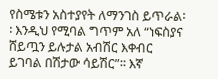የስሜቱን አስተያየት ለማንገስ ይጥራል፡፡ እንዲህ የሚባል ግጥም አለ “ነፍስያና ሸይጧን ይሉታል አብሽር እቀብር ይገባል በሽታው ሳይሽር”፡፡ እኛ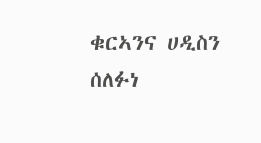ቁርኣንና ሀዲስን ሰለፉነ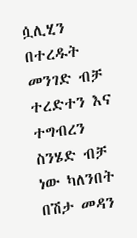ሷሊሂን በተረዱት መንገድ ብቻ ተረድተን እና ተግብረን ስንሄድ ብቻ ነው ካለንበት በሽታ መዳን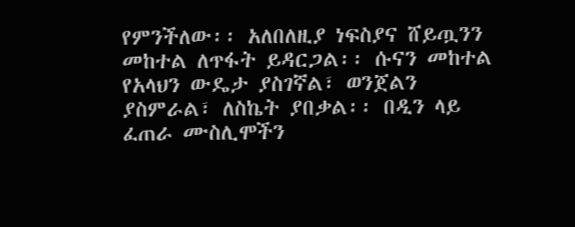የምንችለው፡፡ አለበለዚያ ነፍስያና ሸይጧንን መከተል ለጥፋት ይዳርጋል፡፡ ሱናን መከተል የአላህን ውዴታ ያስገኛል፣ ወንጀልን ያስምራል፣ ለስኬት ያበቃል፡፡ በዲን ላይ ፈጠራ ሙስሊሞችን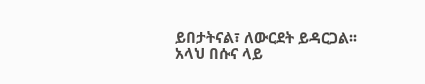ይበታትናል፣ ለውርደት ይዳርጋል፡፡
አላህ በሱና ላይ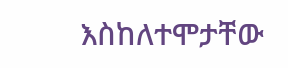እስከለተሞታቸው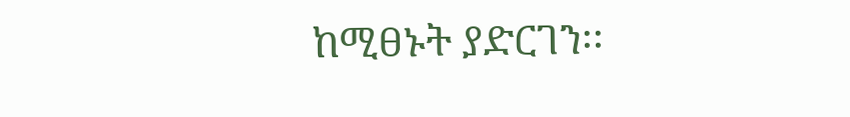ከሚፀኑት ያድርገን፡፡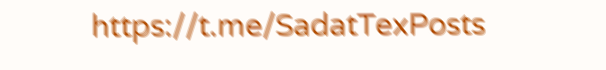https://t.me/SadatTexPosts